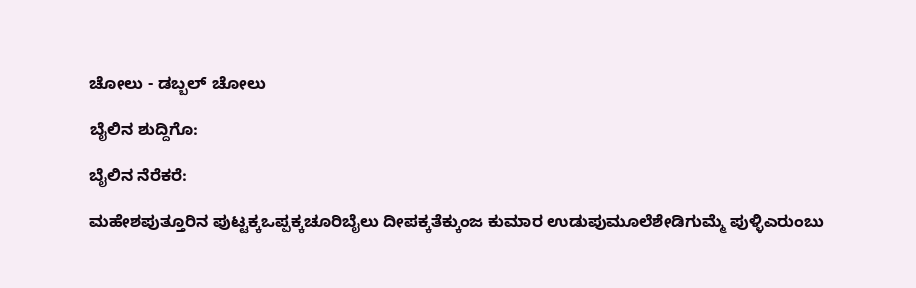ಚೋಲು - ಡಬ್ಬಲ್ ಚೋಲು

ಬೈಲಿನ ಶುದ್ದಿಗೊ:

ಬೈಲಿನ ನೆರೆಕರೆ:

ಮಹೇಶಪುತ್ತೂರಿನ ಪುಟ್ಟಕ್ಕಒಪ್ಪಕ್ಕಚೂರಿಬೈಲು ದೀಪಕ್ಕತೆಕ್ಕುಂಜ ಕುಮಾರ ಉಡುಪುಮೂಲೆಶೇಡಿಗುಮ್ಮೆ ಪುಳ್ಳಿಎರುಂಬು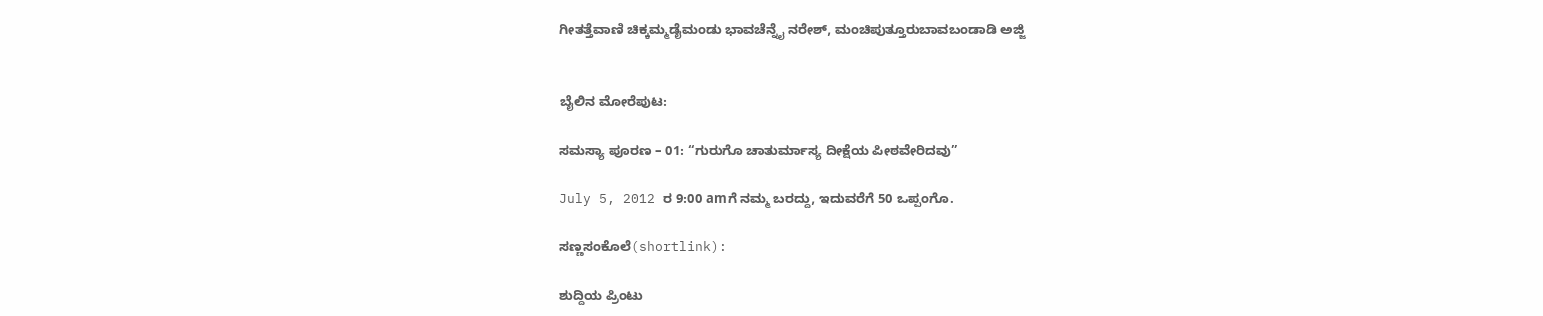ಗೀತತ್ತೆವಾಣಿ ಚಿಕ್ಕಮ್ಮಡೈಮಂಡು ಭಾವಚೆನ್ನೈ ನರೇಶ್, ಮಂಚಿಪುತ್ತೂರುಬಾವಬಂಡಾಡಿ ಅಜ್ಜಿ


ಬೈಲಿನ ಮೋರೆಪುಟ:

ಸಮಸ್ಯಾ ಪೂರಣ – 01: “ಗುರುಗೊ ಚಾತುರ್ಮಾಸ್ಯ ದೀಕ್ಷೆಯ ಪೀಠವೇರಿದವು”

July 5, 2012 ರ 9:00 amಗೆ ನಮ್ಮ ಬರದ್ದು, ಇದುವರೆಗೆ 50 ಒಪ್ಪಂಗೊ.

ಸಣ್ಣಸಂಕೊಲೆ(shortlink):

ಶುದ್ದಿಯ ಪ್ರಿಂಟು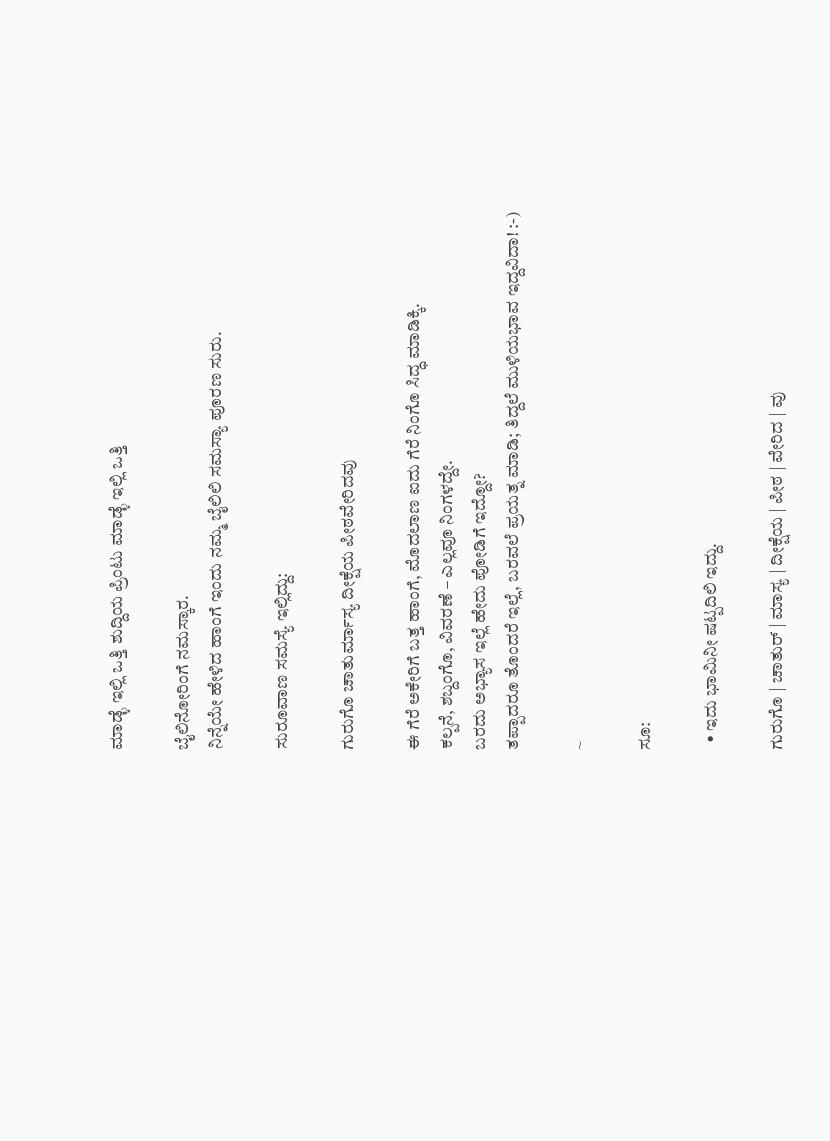ಮಾಡ್ಳೆ ಇಲ್ಲಿ ಒತ್ತಿ ಶುದ್ದಿಯ ಪ್ರಿಂಟು ಮಾಡ್ಳೆ ಇಲ್ಲಿ ಒತ್ತಿ

ಬೈಲಿನೋರಿಂಗೆ ನಮಸ್ಕಾರ.
ನಿನ್ನೆಯೇ ಹೇಳಿದ ಹಾಂಗೆ ಇಂದು ನಮ್ಮ ಬೈಲಿಲಿ ಸಮಸ್ಯಾ ಪೂರಣ ಸುರು.

ಸುರೂವಾಣ ಸಮಸ್ಯೆ ಇಲ್ಲಿದ್ದು:

ಗುರುಗೊ ಚಾತುರ್ಮಾಸ್ಯ ದೀಕ್ಷೆಯ ಪೀಠವೇರಿದವು

ಈ ಗೆರೆ ಅಕೇರಿಗೆ ಬತ್ತ ಹಾಂಗೆ, ಮೊದಲಾಣ ಐದು ಗೆರೆ ನಿಂಗೊ ಸಿದ್ಧ ಮಾಡಿಕ್ಕಿ.
ಕಲ್ಪನೆ, ಶಬ್ದಂಗೊ, ವಿವರಣೆ – ಎಲ್ಲವೂ ನಿಂಗಳದ್ದೇ.
ಬರದು ಅಭ್ಯಾಸ ಇಲ್ಲೆ ಹೇದು ಪೋಡಿಗೆ ಇದ್ದೋ?
ತಪ್ಪಾದರೂ ತೊಂದರೆ ಇಲ್ಲೆ, ಬರವಲೆ ಪ್ರಯತ್ನ ಮಾಡಿ; ತಿದ್ದಲೆ ಮುಳಿಯಭಾವ ಇದ್ದವಿದಾ! :-)

~

ಸೂ:

  • ಇದು ಭಾಮಿನೀ ಷಟ್ಪದಿಲಿ ಇದ್ದು.

ಗುರುಗೊ | ಚಾತುರ್ | ಮಾಸ್ಯ | ದೀಕ್ಷೆಯ | ಪೀಠ | ವೇರಿದ | ವು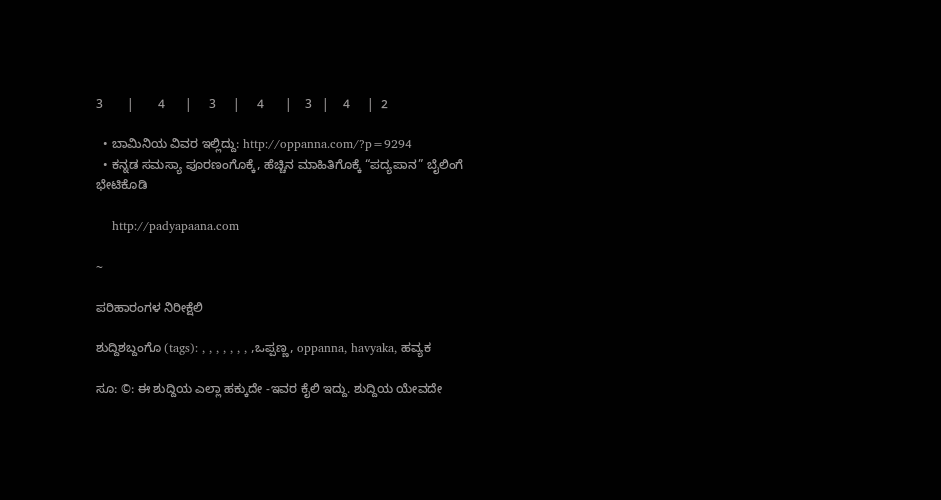3       |       4      |     3     |     4      |    3   |    4     |  2

  • ಬಾಮಿನಿಯ ವಿವರ ಇಲ್ಲಿದ್ದು: http://oppanna.com/?p=9294
  • ಕನ್ನಡ ಸಮಸ್ಯಾ ಪೂರಣಂಗೊಕ್ಕೆ, ಹೆಚ್ಚಿನ ಮಾಹಿತಿಗೊಕ್ಕೆ “ಪದ್ಯಪಾನ” ಬೈಲಿಂಗೆ ಭೇಟಿಕೊಡಿ

    http://padyapaana.com

~

ಪರಿಹಾರಂಗಳ ನಿರೀಕ್ಷೆಲಿ

ಶುದ್ದಿಶಬ್ದಂಗೊ (tags): , , , , , , , ,ಒಪ್ಪಣ್ಣ, oppanna, havyaka, ಹವ್ಯಕ

ಸೂ: ©: ಈ ಶುದ್ದಿಯ ಎಲ್ಲಾ ಹಕ್ಕುದೇ -ಇವರ ಕೈಲಿ ಇದ್ದು. ಶುದ್ದಿಯ ಯೇವದೇ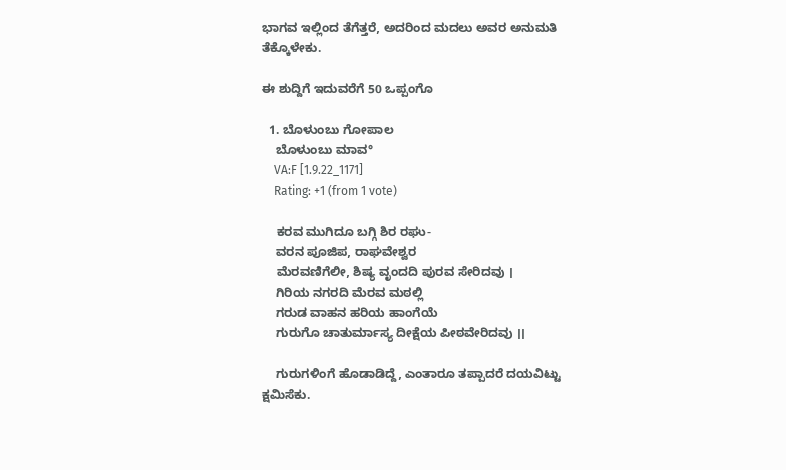ಭಾಗವ ಇಲ್ಲಿಂದ ತೆಗೆತ್ತರೆ, ಅದರಿಂದ ಮದಲು ಅವರ ಅನುಮತಿ ತೆಕ್ಕೊಳೇಕು.

ಈ ಶುದ್ದಿಗೆ ಇದುವರೆಗೆ 50 ಒಪ್ಪಂಗೊ

  1. ಬೊಳುಂಬು ಗೋಪಾಲ
    ಬೊಳುಂಬು ಮಾವ°
    VA:F [1.9.22_1171]
    Rating: +1 (from 1 vote)

    ಕರವ ಮುಗಿದೂ ಬಗ್ಗಿ ಶಿರ ರಘು-
    ವರನ ಪೂಜಿಪ, ರಾಘವೇಶ್ವರ
    ಮೆರವಣಿಗೆಲೀ, ಶಿಷ್ಯ ವೃಂದದಿ ಪುರವ ಸೇರಿದವು ।
    ಗಿರಿಯ ನಗರದಿ ಮೆರವ ಮಠಲ್ಲಿ
    ಗರುಡ ವಾಹನ ಹರಿಯ ಹಾಂಗೆಯೆ
    ಗುರುಗೊ ಚಾತುರ್ಮಾಸ್ಯ ದೀಕ್ಷೆಯ ಪೀಠವೇರಿದವು ।।

    ಗುರುಗಳಿಂಗೆ ಹೊಡಾಡಿದ್ದೆ, ಎಂತಾರೂ ತಪ್ಪಾದರೆ ದಯವಿಟ್ಟು ಕ್ಷಮಿಸೆಕು.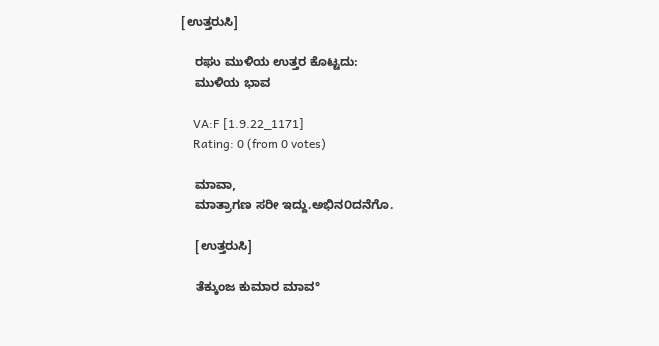[ಉತ್ತರುಸಿ]

    ರಘು ಮುಳಿಯ ಉತ್ತರ ಕೊಟ್ಟದು:
    ಮುಳಿಯ ಭಾವ

    VA:F [1.9.22_1171]
    Rating: 0 (from 0 votes)

    ಮಾವಾ,
    ಮಾತ್ರಾಗಣ ಸರೀ ಇದ್ದು.ಅಭಿನ೦ದನೆಗೊ.

    [ಉತ್ತರುಸಿ]

    ತೆಕ್ಕುಂಜ ಕುಮಾರ ಮಾವ°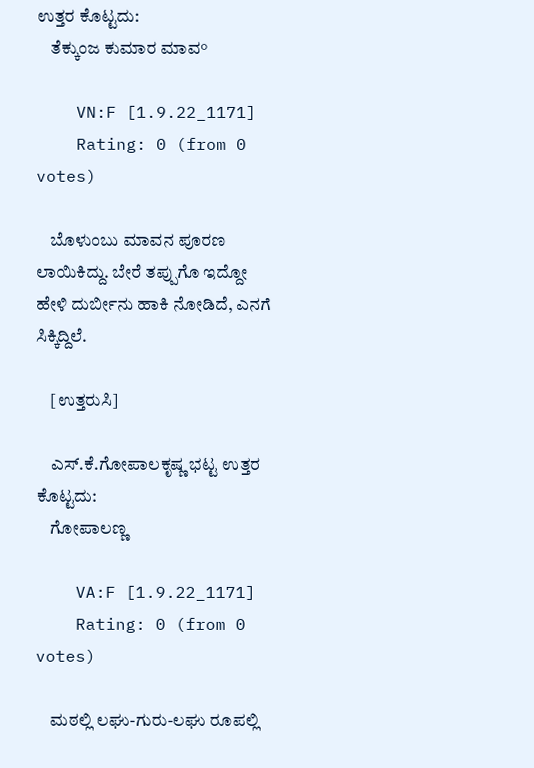ಉತ್ತರ ಕೊಟ್ಟದು:
    ತೆಕ್ಕುಂಜ ಕುಮಾರ ಮಾವ°

    VN:F [1.9.22_1171]
    Rating: 0 (from 0 votes)

    ಬೊಳುಂಬು ಮಾವನ ಪೂರಣ ಲಾಯಿಕಿದ್ದು. ಬೇರೆ ತಪ್ಪುಗೊ ಇದ್ದೋ ಹೇಳಿ ದುರ್ಬೀನು ಹಾಕಿ ನೋಡಿದೆ, ಎನಗೆ ಸಿಕ್ಕಿದ್ದಿಲೆ.

    [ಉತ್ತರುಸಿ]

    ಎಸ್.ಕೆ.ಗೋಪಾಲಕೃಷ್ಣ ಭಟ್ಟ ಉತ್ತರ ಕೊಟ್ಟದು:
    ಗೋಪಾಲಣ್ಣ

    VA:F [1.9.22_1171]
    Rating: 0 (from 0 votes)

    ಮಠಲ್ಲಿ ಲಘು-ಗುರು-ಲಘು ರೂಪಲ್ಲಿ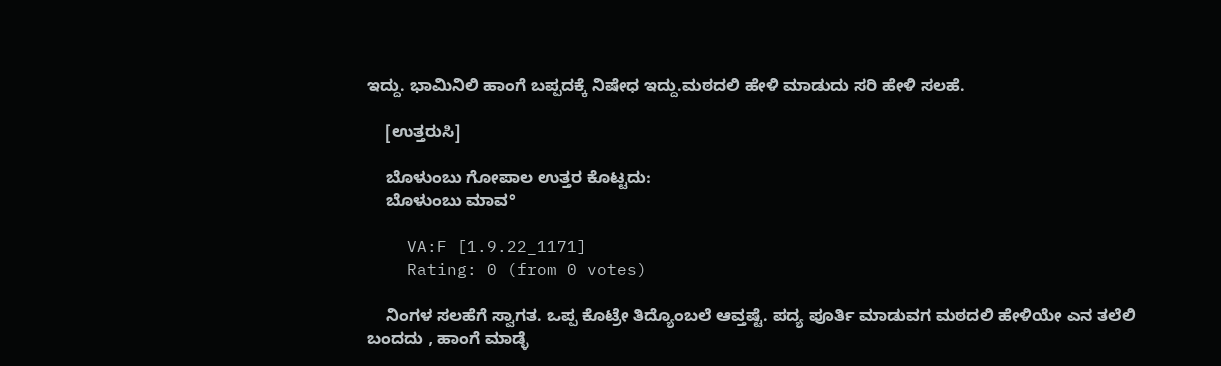ಇದ್ದು. ಭಾಮಿನಿಲಿ ಹಾಂಗೆ ಬಪ್ಪದಕ್ಕೆ ನಿಷೇಧ ಇದ್ದು.ಮಠದಲಿ ಹೇಳಿ ಮಾಡುದು ಸರಿ ಹೇಳಿ ಸಲಹೆ.

    [ಉತ್ತರುಸಿ]

    ಬೊಳುಂಬು ಗೋಪಾಲ ಉತ್ತರ ಕೊಟ್ಟದು:
    ಬೊಳುಂಬು ಮಾವ°

    VA:F [1.9.22_1171]
    Rating: 0 (from 0 votes)

    ನಿಂಗಳ ಸಲಹೆಗೆ ಸ್ವಾಗತ. ಒಪ್ಪ ಕೊಟ್ರೇ ತಿದ್ಯೊಂಬಲೆ ಆವ್ತಷ್ಟೆ. ಪದ್ಯ ಪೂರ್ತಿ ಮಾಡುವಗ ಮಠದಲಿ ಹೇಳಿಯೇ ಎನ ತಲೆಲಿ ಬಂದದು , ಹಾಂಗೆ ಮಾಡ್ಳೆ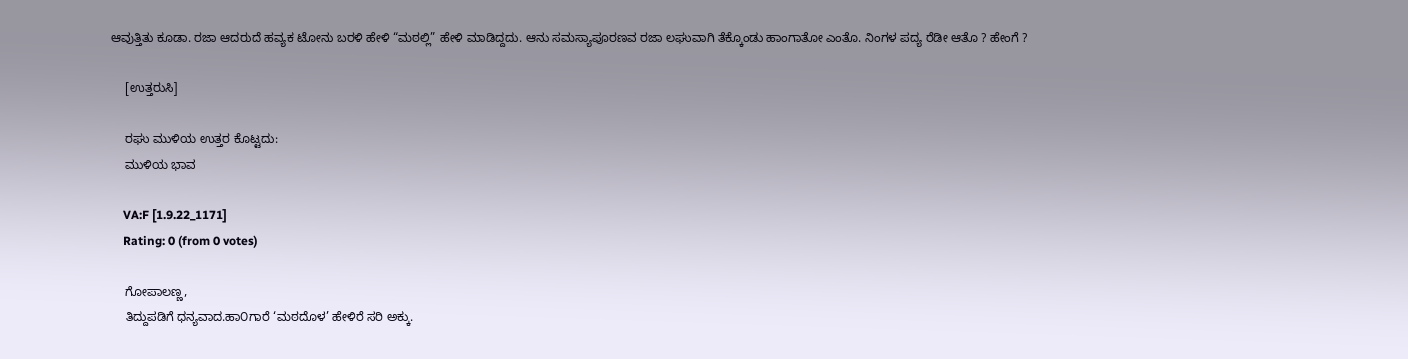ಆವುತ್ತಿತು ಕೂಡಾ. ರಜಾ ಆದರುದೆ ಹವ್ಯಕ ಟೋನು ಬರಳಿ ಹೇಳಿ “ಮಠಲ್ಲಿ” ಹೇಳಿ ಮಾಡಿದ್ದದು. ಆನು ಸಮಸ್ಯಾಪೂರಣವ ರಜಾ ಲಘುವಾಗಿ ತೆಕ್ಕೊಂಡು ಹಾಂಗಾತೋ ಎಂತೊ. ನಿಂಗಳ ಪದ್ಯ ರೆಡೀ ಆತೊ ? ಹೇಂಗೆ ?

    [ಉತ್ತರುಸಿ]

    ರಘು ಮುಳಿಯ ಉತ್ತರ ಕೊಟ್ಟದು:
    ಮುಳಿಯ ಭಾವ

    VA:F [1.9.22_1171]
    Rating: 0 (from 0 votes)

    ಗೋಪಾಲಣ್ಣ,
    ತಿದ್ದುಪಡಿಗೆ ಧನ್ಯವಾದ.ಹಾ೦ಗಾರೆ ‘ಮಠದೊಳ’ ಹೇಳಿರೆ ಸರಿ ಅಕ್ಕು.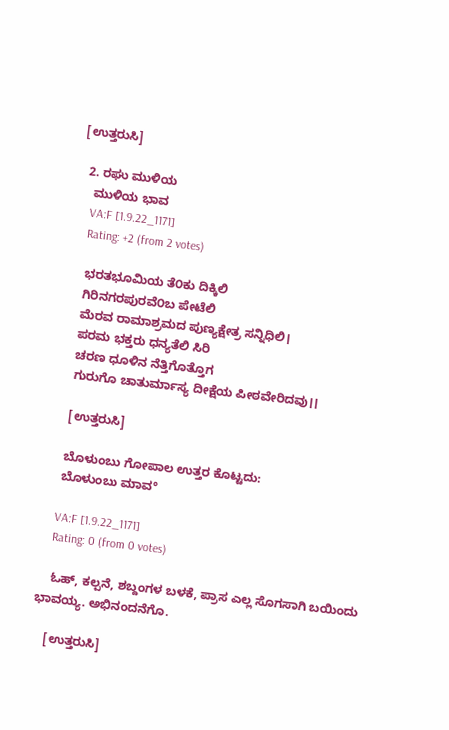[ಉತ್ತರುಸಿ]

  2. ರಘು ಮುಳಿಯ
    ಮುಳಿಯ ಭಾವ
    VA:F [1.9.22_1171]
    Rating: +2 (from 2 votes)

    ಭರತಭೂಮಿಯ ತೆ೦ಕು ದಿಕ್ಕಿಲಿ
    ಗಿರಿನಗರಪುರವೆ೦ಬ ಪೇಟೆಲಿ
    ಮೆರವ ರಾಮಾಶ್ರಮದ ಪುಣ್ಯಕ್ಷೇತ್ರ ಸನ್ನಿಧಿಲಿ।
    ಪರಮ ಭಕ್ತರು ಧನ್ಯತೆಲಿ ಸಿರಿ
    ಚರಣ ಧೂಳಿನ ನೆತ್ತಿಗೊತ್ತೊಗ
    ಗುರುಗೊ ಚಾತುರ್ಮಾಸ್ಯ ದೀಕ್ಷೆಯ ಪೀಠವೇರಿದವು।।

    [ಉತ್ತರುಸಿ]

    ಬೊಳುಂಬು ಗೋಪಾಲ ಉತ್ತರ ಕೊಟ್ಟದು:
    ಬೊಳುಂಬು ಮಾವ°

    VA:F [1.9.22_1171]
    Rating: 0 (from 0 votes)

    ಓಹ್, ಕಲ್ಪನೆ, ಶಬ್ದಂಗಳ ಬಳಕೆ, ಪ್ರಾಸ ಎಲ್ಲ ಸೊಗಸಾಗಿ ಬಯಿಂದು ಭಾವಯ್ಯ. ಅಭಿನಂದನೆಗೊ.

    [ಉತ್ತರುಸಿ]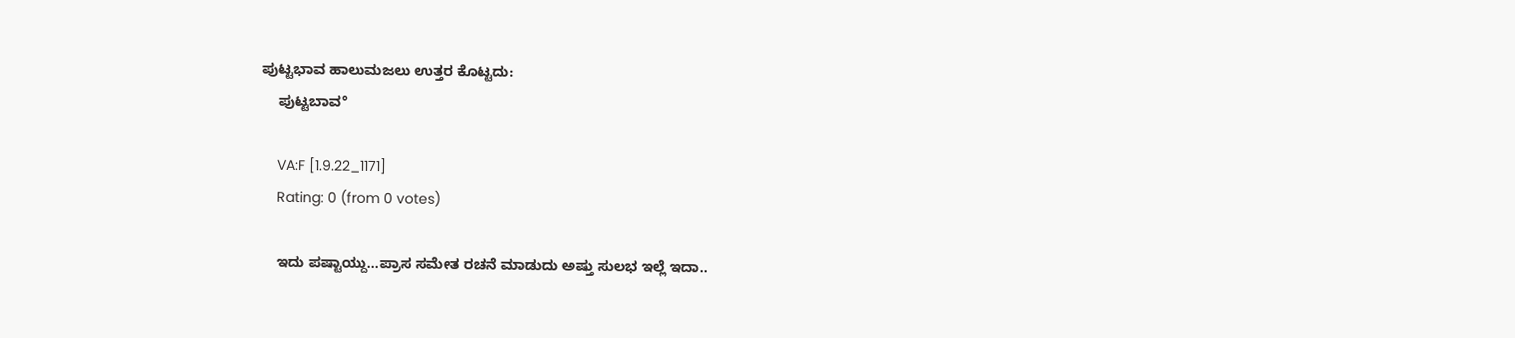ಪುಟ್ಟಭಾವ ಹಾಲುಮಜಲು ಉತ್ತರ ಕೊಟ್ಟದು:
    ಪುಟ್ಟಬಾವ°

    VA:F [1.9.22_1171]
    Rating: 0 (from 0 votes)

    ಇದು ಪಷ್ಟಾಯ್ದು…ಪ್ರಾಸ ಸಮೇತ ರಚನೆ ಮಾಡುದು ಅಷ್ತು ಸುಲಭ ಇಲ್ಲೆ ಇದಾ..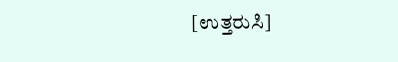[ಉತ್ತರುಸಿ]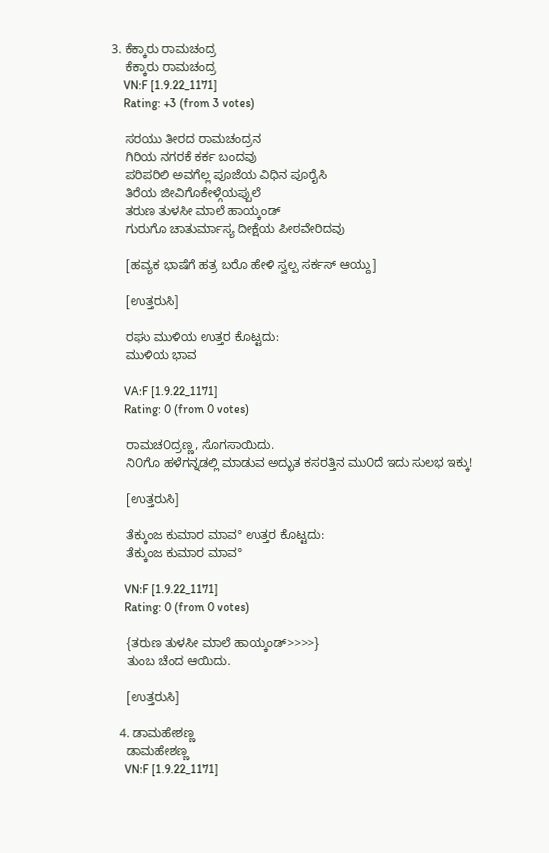3. ಕೆಕ್ಕಾರು ರಾಮಚಂದ್ರ
    ಕೆಕ್ಕಾರು ರಾಮಚಂದ್ರ
    VN:F [1.9.22_1171]
    Rating: +3 (from 3 votes)

    ಸರಯು ತೀರದ ರಾಮಚಂದ್ರನ
    ಗಿರಿಯ ನಗರಕೆ ಕರ್ಕ ಬಂದವು
    ಪರಿಪರಿಲಿ ಅವಗೆಲ್ಲ ಪೂಜೆಯ ವಿಧಿನ ಪೂರೈಸಿ
    ತಿರೆಯ ಜೀವಿಗೊಕೇಳ್ಗೆಯಪ್ಪುಲೆ
    ತರುಣ ತುಳಸೀ ಮಾಲೆ ಹಾಯ್ಕಂಡ್
    ಗುರುಗೊ ಚಾತುರ್ಮಾಸ್ಯ ದೀಕ್ಷೆಯ ಪೀಠವೇರಿದವು

    [ಹವ್ಯಕ ಭಾಷೆಗೆ ಹತ್ರ ಬರೊ ಹೇಳಿ ಸ್ವಲ್ಪ ಸರ್ಕಸ್ ಆಯ್ದು]

    [ಉತ್ತರುಸಿ]

    ರಘು ಮುಳಿಯ ಉತ್ತರ ಕೊಟ್ಟದು:
    ಮುಳಿಯ ಭಾವ

    VA:F [1.9.22_1171]
    Rating: 0 (from 0 votes)

    ರಾಮಚ೦ದ್ರಣ್ಣ, ಸೊಗಸಾಯಿದು.
    ನಿ೦ಗೊ ಹಳೆಗನ್ನಡಲ್ಲಿ ಮಾಡುವ ಅದ್ಭುತ ಕಸರತ್ತಿನ ಮು೦ದೆ ಇದು ಸುಲಭ ಇಕ್ಕು!

    [ಉತ್ತರುಸಿ]

    ತೆಕ್ಕುಂಜ ಕುಮಾರ ಮಾವ° ಉತ್ತರ ಕೊಟ್ಟದು:
    ತೆಕ್ಕುಂಜ ಕುಮಾರ ಮಾವ°

    VN:F [1.9.22_1171]
    Rating: 0 (from 0 votes)

    {ತರುಣ ತುಳಸೀ ಮಾಲೆ ಹಾಯ್ಕಂಡ್>>>>}
    ತುಂಬ ಚೆಂದ ಆಯಿದು.

    [ಉತ್ತರುಸಿ]

  4. ಡಾಮಹೇಶಣ್ಣ
    ಡಾಮಹೇಶಣ್ಣ
    VN:F [1.9.22_1171]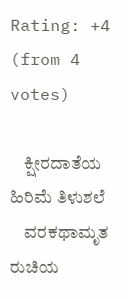Rating: +4 (from 4 votes)

    ಕ್ಷೀರದಾತೆಯ ಹಿರಿಮೆ ತಿಳುಶಲೆ
    ವರಕಥಾಮೃತ ರುಚಿಯ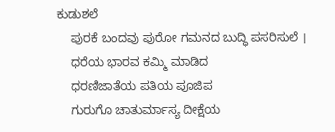ಕುಡುಶಲೆ
    ಪುರಕೆ ಬಂದವು ಪುರೋ ಗಮನದ ಬುದ್ಧಿ ಪಸರಿಸುಲೆ ।
    ಧರೆಯ ಭಾರವ ಕಮ್ಮಿ ಮಾಡಿದ
    ಧರಣಿಜಾತೆಯ ಪತಿಯ ಪೂಜಿಪ
    ಗುರುಗೊ ಚಾತುರ್ಮಾಸ್ಯ ದೀಕ್ಷೆಯ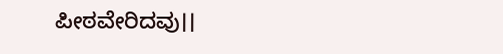ಪೀಠವೇರಿದವು।।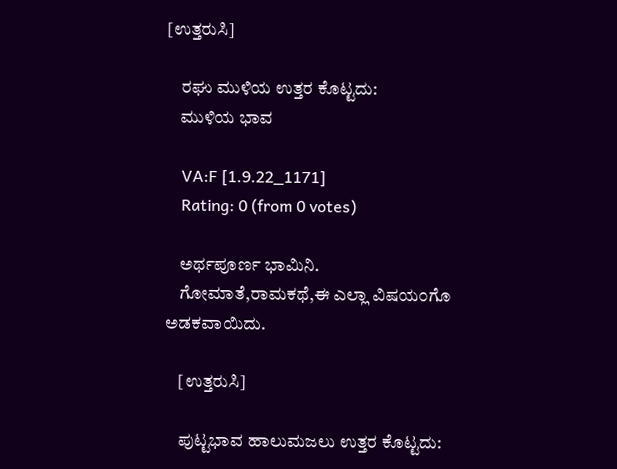[ಉತ್ತರುಸಿ]

    ರಘು ಮುಳಿಯ ಉತ್ತರ ಕೊಟ್ಟದು:
    ಮುಳಿಯ ಭಾವ

    VA:F [1.9.22_1171]
    Rating: 0 (from 0 votes)

    ಅರ್ಥಪೂರ್ಣ ಭಾಮಿನಿ.
    ಗೋಮಾತೆ,ರಾಮಕಥೆ,ಈ ಎಲ್ಲಾ ವಿಷಯ೦ಗೊ ಅಡಕವಾಯಿದು.

    [ಉತ್ತರುಸಿ]

    ಪುಟ್ಟಭಾವ ಹಾಲುಮಜಲು ಉತ್ತರ ಕೊಟ್ಟದು: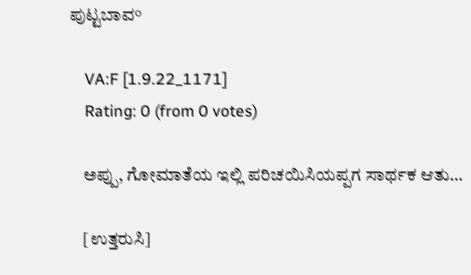ಪುಟ್ಟಬಾವ°

    VA:F [1.9.22_1171]
    Rating: 0 (from 0 votes)

    ಅಪ್ಪು, ಗೋಮಾತೆಯ ಇಲ್ಲಿ ಪರಿಚಯಿಸಿಯಪ್ಪಗ ಸಾರ್ಥಕ ಆತು…

    [ಉತ್ತರುಸಿ]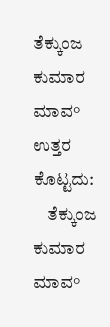ತೆಕ್ಕುಂಜ ಕುಮಾರ ಮಾವ° ಉತ್ತರ ಕೊಟ್ಟದು:
    ತೆಕ್ಕುಂಜ ಕುಮಾರ ಮಾವ°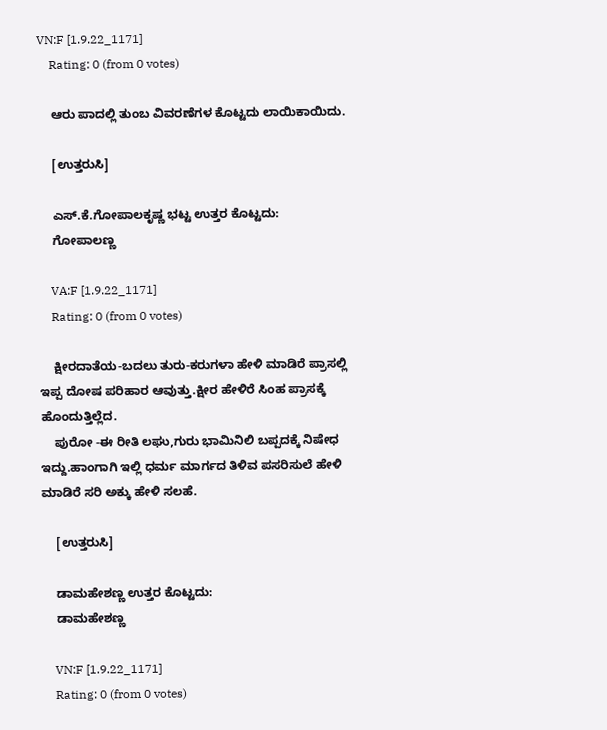VN:F [1.9.22_1171]
    Rating: 0 (from 0 votes)

    ಆರು ಪಾದಲ್ಲಿ ತುಂಬ ವಿವರಣೆಗಳ ಕೊಟ್ಟದು ಲಾಯಿಕಾಯಿದು.

    [ಉತ್ತರುಸಿ]

    ಎಸ್.ಕೆ.ಗೋಪಾಲಕೃಷ್ಣ ಭಟ್ಟ ಉತ್ತರ ಕೊಟ್ಟದು:
    ಗೋಪಾಲಣ್ಣ

    VA:F [1.9.22_1171]
    Rating: 0 (from 0 votes)

    ಕ್ಷೀರದಾತೆಯ-ಬದಲು ತುರು-ಕರುಗಳಾ ಹೇಳಿ ಮಾಡಿರೆ ಪ್ರಾಸಲ್ಲಿ ಇಪ್ಪ ದೋಷ ಪರಿಹಾರ ಆವುತ್ತು.ಕ್ಷೀರ ಹೇಳಿರೆ ಸಿಂಹ ಪ್ರಾಸಕ್ಕೆ ಹೊಂದುತ್ತಿಲ್ಲೆದ.
    ಪುರೋ -ಈ ರೀತಿ ಲಘು,ಗುರು ಭಾಮಿನಿಲಿ ಬಪ್ಪದಕ್ಕೆ ನಿಷೇಧ ಇದ್ದು.ಹಾಂಗಾಗಿ ಇಲ್ಲಿ ಧರ್ಮ ಮಾರ್ಗದ ತಿಳಿವ ಪಸರಿಸುಲೆ ಹೇಳಿ ಮಾಡಿರೆ ಸರಿ ಅಕ್ಕು ಹೇಳಿ ಸಲಹೆ.

    [ಉತ್ತರುಸಿ]

    ಡಾಮಹೇಶಣ್ಣ ಉತ್ತರ ಕೊಟ್ಟದು:
    ಡಾಮಹೇಶಣ್ಣ

    VN:F [1.9.22_1171]
    Rating: 0 (from 0 votes)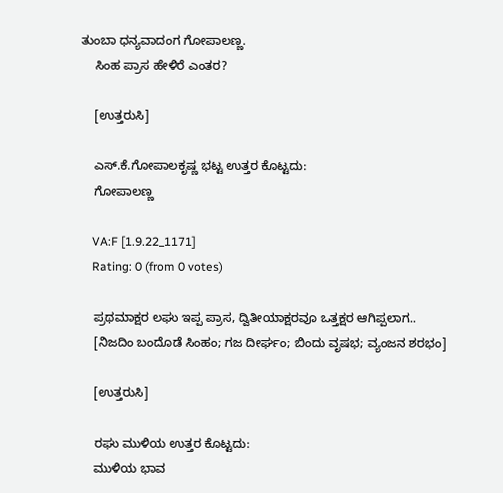ತುಂಬಾ ಧನ್ಯವಾದಂಗ ಗೋಪಾಲಣ್ಣ.
    ಸಿಂಹ ಪ್ರಾಸ ಹೇಳಿರೆ ಎಂತರ?

    [ಉತ್ತರುಸಿ]

    ಎಸ್.ಕೆ.ಗೋಪಾಲಕೃಷ್ಣ ಭಟ್ಟ ಉತ್ತರ ಕೊಟ್ಟದು:
    ಗೋಪಾಲಣ್ಣ

    VA:F [1.9.22_1171]
    Rating: 0 (from 0 votes)

    ಪ್ರಥಮಾಕ್ಷರ ಲಘು ಇಪ್ಪ ಪ್ರಾಸ, ದ್ವಿತೀಯಾಕ್ಷರವೂ ಒತ್ತಕ್ಷರ ಆಗಿಪ್ಪಲಾಗ..
    [ನಿಜದಿಂ ಬಂದೊಡೆ ಸಿಂಹಂ; ಗಜ ದೀರ್ಘಂ; ಬಿಂದು ವೃಷಭ; ವ್ಯಂಜನ ಶರಭಂ]

    [ಉತ್ತರುಸಿ]

    ರಘು ಮುಳಿಯ ಉತ್ತರ ಕೊಟ್ಟದು:
    ಮುಳಿಯ ಭಾವ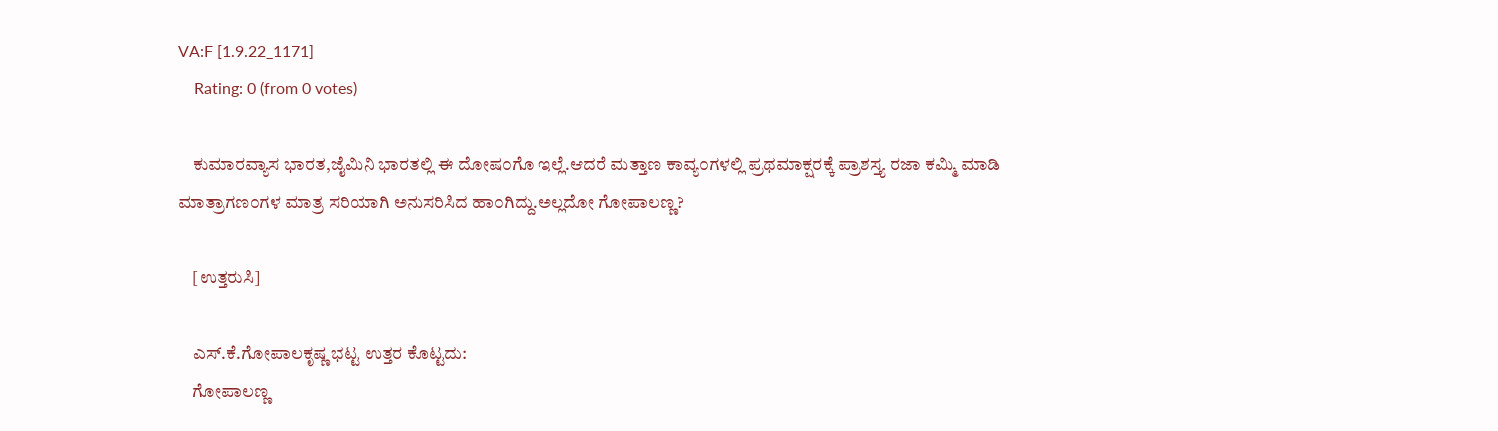VA:F [1.9.22_1171]
    Rating: 0 (from 0 votes)

    ಕುಮಾರವ್ಯಾಸ ಭಾರತ,ಜೈಮಿನಿ ಭಾರತಲ್ಲಿ ಈ ದೋಷ೦ಗೊ ಇಲ್ಲೆ.ಆದರೆ ಮತ್ತಾಣ ಕಾವ್ಯ೦ಗಳಲ್ಲಿ ಪ್ರಥಮಾಕ್ಷರಕ್ಕೆ ಪ್ರಾಶಸ್ತ್ಯ ರಜಾ ಕಮ್ಮಿ ಮಾಡಿ ಮಾತ್ರಾಗಣ೦ಗಳ ಮಾತ್ರ ಸರಿಯಾಗಿ ಅನುಸರಿಸಿದ ಹಾ೦ಗಿದ್ದು.ಅಲ್ಲದೋ ಗೋಪಾಲಣ್ಣ?

    [ಉತ್ತರುಸಿ]

    ಎಸ್.ಕೆ.ಗೋಪಾಲಕೃಷ್ಣ ಭಟ್ಟ ಉತ್ತರ ಕೊಟ್ಟದು:
    ಗೋಪಾಲಣ್ಣ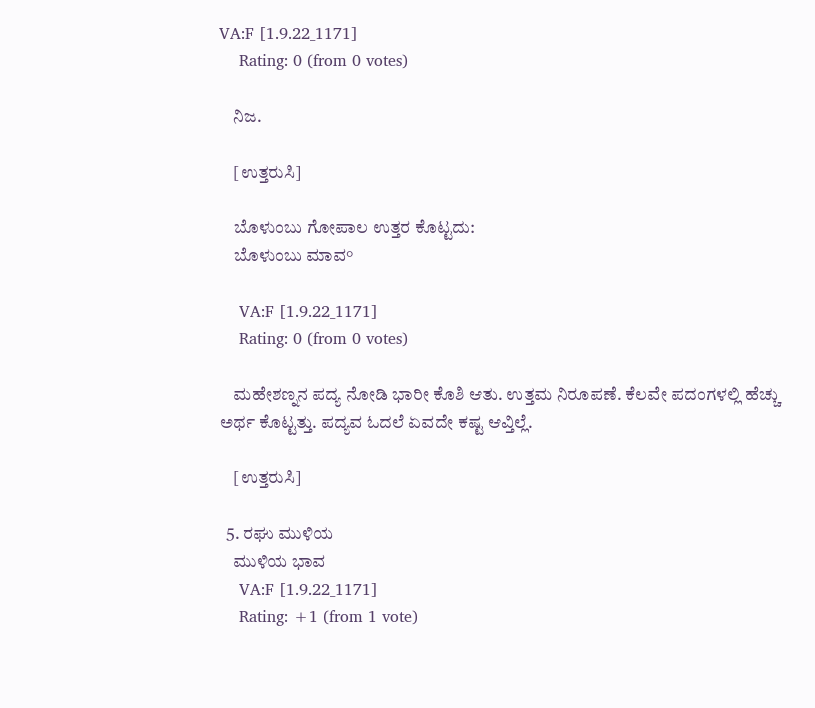VA:F [1.9.22_1171]
    Rating: 0 (from 0 votes)

    ನಿಜ.

    [ಉತ್ತರುಸಿ]

    ಬೊಳುಂಬು ಗೋಪಾಲ ಉತ್ತರ ಕೊಟ್ಟದು:
    ಬೊಳುಂಬು ಮಾವ°

    VA:F [1.9.22_1171]
    Rating: 0 (from 0 votes)

    ಮಹೇಶಣ್ನನ ಪದ್ಯ ನೋಡಿ ಭಾರೀ ಕೊಶಿ ಆತು. ಉತ್ತಮ ನಿರೂಪಣೆ. ಕೆಲವೇ ಪದಂಗಳಲ್ಲಿ ಹೆಚ್ಚು ಅರ್ಥ ಕೊಟ್ಟತ್ತು. ಪದ್ಯವ ಓದಲೆ ಏವದೇ ಕಷ್ಟ ಆವ್ತಿಲ್ಲೆ.

    [ಉತ್ತರುಸಿ]

  5. ರಘು ಮುಳಿಯ
    ಮುಳಿಯ ಭಾವ
    VA:F [1.9.22_1171]
    Rating: +1 (from 1 vote)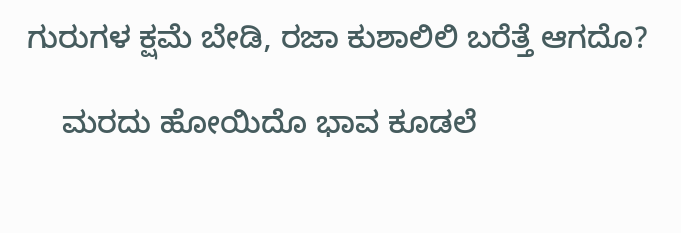ಗುರುಗಳ ಕ್ಷಮೆ ಬೇಡಿ, ರಜಾ ಕುಶಾಲಿಲಿ ಬರೆತ್ತೆ ಆಗದೊ?

    ಮರದು ಹೋಯಿದೊ ಭಾವ ಕೂಡಲೆ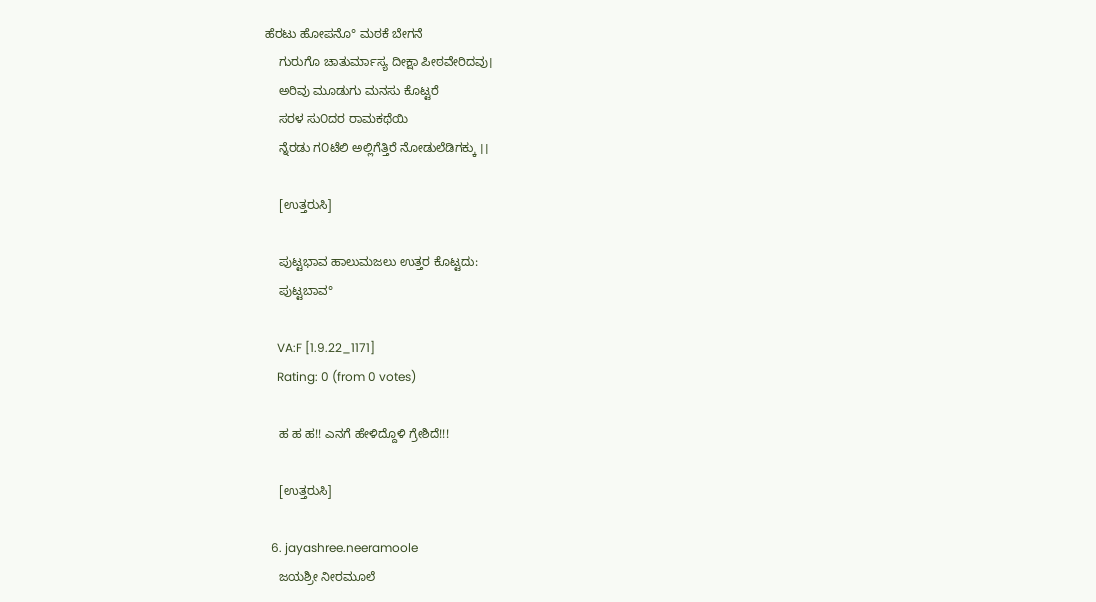ಹೆರಟು ಹೋಪನೊ° ಮಠಕೆ ಬೇಗನೆ
    ಗುರುಗೊ ಚಾತುರ್ಮಾಸ್ಯ ದೀಕ್ಷಾ ಪೀಠವೇರಿದವು।
    ಅರಿವು ಮೂಡುಗು ಮನಸು ಕೊಟ್ಟರೆ
    ಸರಳ ಸು೦ದರ ರಾಮಕಥೆಯಿ
    ನ್ನೆರಡು ಗ೦ಟೆಲಿ ಅಲ್ಲಿಗೆತ್ತಿರೆ ನೋಡುಲೆಡಿಗಕ್ಕು ।।

    [ಉತ್ತರುಸಿ]

    ಪುಟ್ಟಭಾವ ಹಾಲುಮಜಲು ಉತ್ತರ ಕೊಟ್ಟದು:
    ಪುಟ್ಟಬಾವ°

    VA:F [1.9.22_1171]
    Rating: 0 (from 0 votes)

    ಹ ಹ ಹ!! ಎನಗೆ ಹೇಳಿದ್ದೊಳಿ ಗ್ರೇಶಿದೆ!!!

    [ಉತ್ತರುಸಿ]

  6. jayashree.neeramoole
    ಜಯಶ್ರೀ ನೀರಮೂಲೆ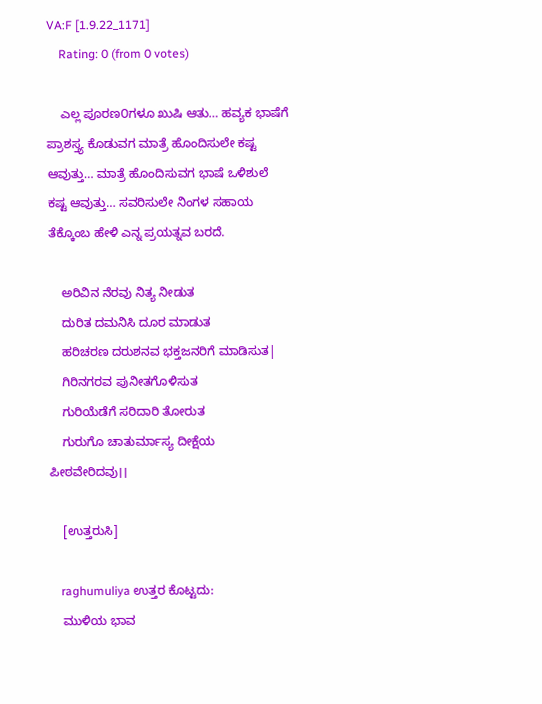VA:F [1.9.22_1171]
    Rating: 0 (from 0 votes)

    ಎಲ್ಲ ಪೂರಣ೦ಗಳೂ ಖುಷಿ ಆತು… ಹವ್ಯಕ ಭಾಷೆಗೆ ಪ್ರಾಶಸ್ತ್ಯ ಕೊಡುವಗ ಮಾತ್ರೆ ಹೊಂದಿಸುಲೇ ಕಷ್ಟ ಆವುತ್ತು… ಮಾತ್ರೆ ಹೊಂದಿಸುವಗ ಭಾಷೆ ಒಳಿಶುಲೆ ಕಷ್ಟ ಆವುತ್ತು… ಸವರಿಸುಲೇ ನಿಂಗಳ ಸಹಾಯ ತೆಕ್ಕೊಂಬ ಹೇಳಿ ಎನ್ನ ಪ್ರಯತ್ನವ ಬರದೆ.

    ಅರಿವಿನ ನೆರವು ನಿತ್ಯ ನೀಡುತ
    ದುರಿತ ದಮನಿಸಿ ದೂರ ಮಾಡುತ
    ಹರಿಚರಣ ದರುಶನವ ಭಕ್ತಜನರಿಗೆ ಮಾಡಿಸುತ|
    ಗಿರಿನಗರವ ಪುನೀತಗೊಳಿಸುತ
    ಗುರಿಯೆಡೆಗೆ ಸರಿದಾರಿ ತೋರುತ
    ಗುರುಗೊ ಚಾತುರ್ಮಾಸ್ಯ ದೀಕ್ಷೆಯ ಪೀಠವೇರಿದವು।।

    [ಉತ್ತರುಸಿ]

    raghumuliya ಉತ್ತರ ಕೊಟ್ಟದು:
    ಮುಳಿಯ ಭಾವ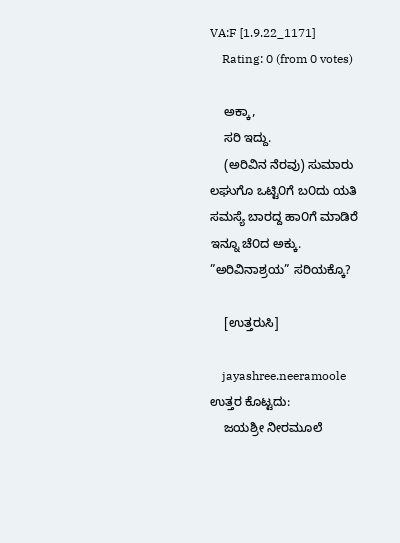VA:F [1.9.22_1171]
    Rating: 0 (from 0 votes)

    ಅಕ್ಕಾ,
    ಸರಿ ಇದ್ದು.
    (ಅರಿವಿನ ನೆರವು) ಸುಮಾರು ಲಘುಗೊ ಒಟ್ಟಿ೦ಗೆ ಬ೦ದು ಯತಿ ಸಮಸ್ಯೆ ಬಾರದ್ದ ಹಾ೦ಗೆ ಮಾಡಿರೆ ಇನ್ನೂ ಚೆ೦ದ ಅಕ್ಕು. ”ಅರಿವಿನಾಶ್ರಯ” ಸರಿಯಕ್ಕೊ?

    [ಉತ್ತರುಸಿ]

    jayashree.neeramoole ಉತ್ತರ ಕೊಟ್ಟದು:
    ಜಯಶ್ರೀ ನೀರಮೂಲೆ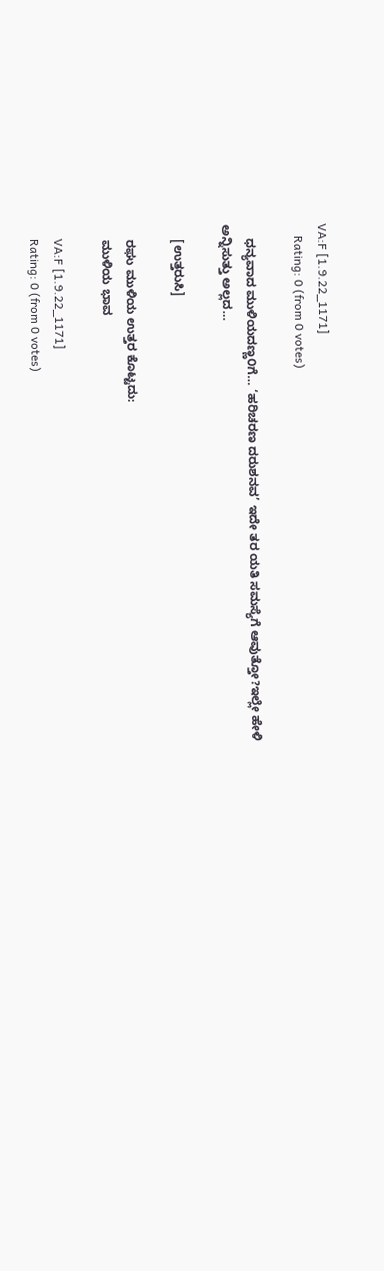VA:F [1.9.22_1171]
    Rating: 0 (from 0 votes)

    ಧನ್ಯವಾದ ಮುಳಿಯದಣ್ಣ೦ಗೆ… ‘ಹರಿಚರಣ ದರುಶನವ’ ಇದೇ ತರ ಯತಿ ಸಮಸ್ಯೆಗೆ ಆವುತ್ತೋ?ಇಲ್ಲೇ ಹೇಳಿ ಅನ್ನಿಸುತ್ತು ಅಲ್ಲದ…

    [ಉತ್ತರುಸಿ]

    ರಘು ಮುಳಿಯ ಉತ್ತರ ಕೊಟ್ಟದು:
    ಮುಳಿಯ ಭಾವ

    VA:F [1.9.22_1171]
    Rating: 0 (from 0 votes)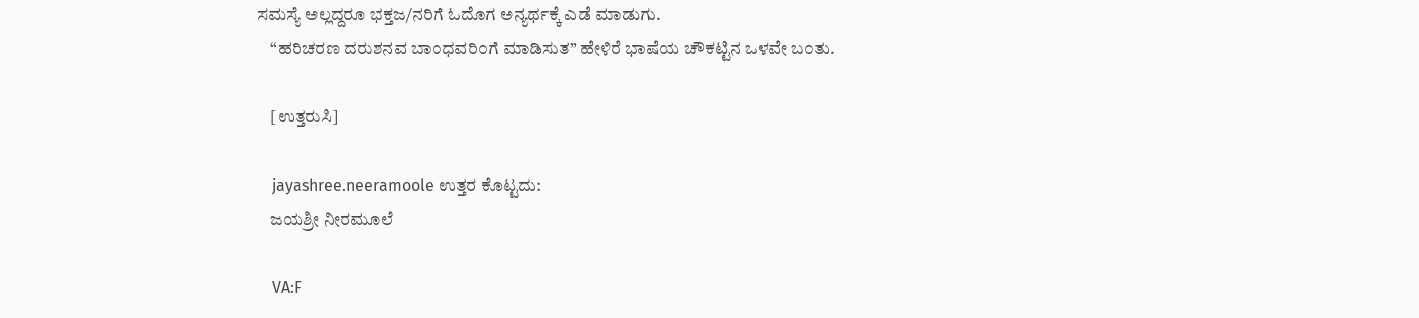ಸಮಸ್ಯೆ ಅಲ್ಲದ್ದರೂ ಭಕ್ತಜ/ನರಿಗೆ ಓದೊಗ ಅನ್ಯರ್ಥಕ್ಕೆ ಎಡೆ ಮಾಡುಗು.
    “ಹರಿಚರಣ ದರುಶನವ ಬಾ೦ಧವರಿ೦ಗೆ ಮಾಡಿಸುತ” ಹೇಳಿರೆ ಭಾಷೆಯ ಚೌಕಟ್ಟಿನ ಒಳವೇ ಬ೦ತು.

    [ಉತ್ತರುಸಿ]

    jayashree.neeramoole ಉತ್ತರ ಕೊಟ್ಟದು:
    ಜಯಶ್ರೀ ನೀರಮೂಲೆ

    VA:F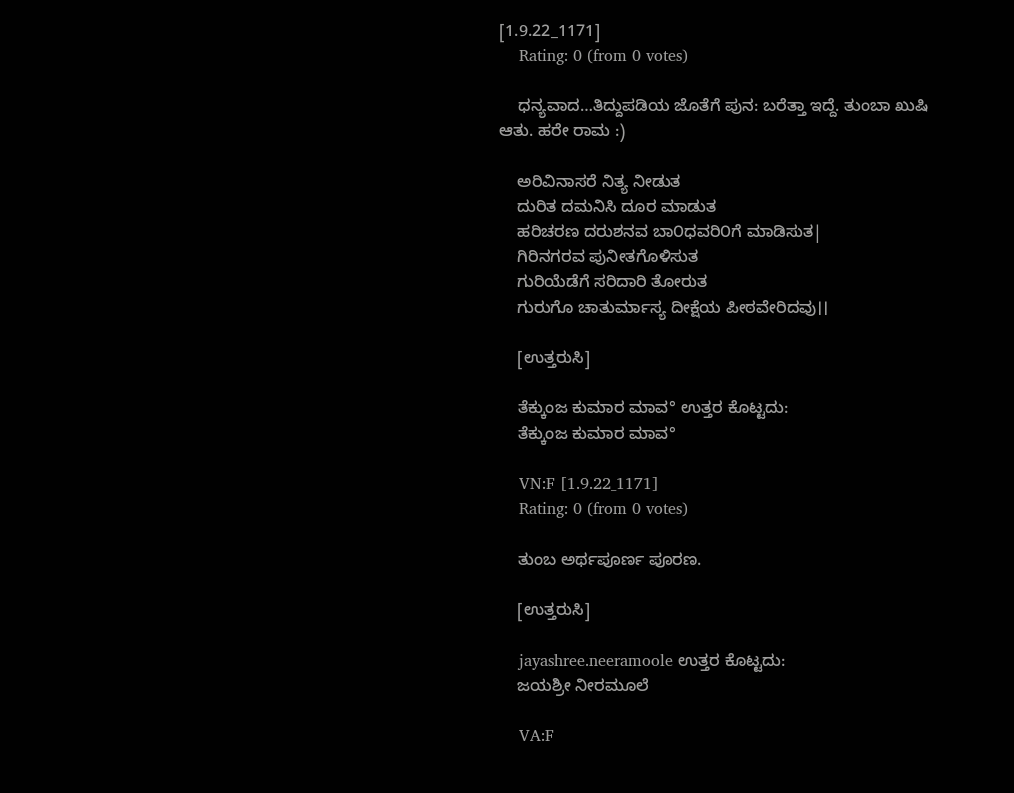[1.9.22_1171]
    Rating: 0 (from 0 votes)

    ಧನ್ಯವಾದ…ತಿದ್ದುಪಡಿಯ ಜೊತೆಗೆ ಪುನ: ಬರೆತ್ತಾ ಇದ್ದೆ. ತುಂಬಾ ಖುಷಿ ಆತು. ಹರೇ ರಾಮ :)

    ಅರಿವಿನಾಸರೆ ನಿತ್ಯ ನೀಡುತ
    ದುರಿತ ದಮನಿಸಿ ದೂರ ಮಾಡುತ
    ಹರಿಚರಣ ದರುಶನವ ಬಾ೦ಧವರಿ೦ಗೆ ಮಾಡಿಸುತ|
    ಗಿರಿನಗರವ ಪುನೀತಗೊಳಿಸುತ
    ಗುರಿಯೆಡೆಗೆ ಸರಿದಾರಿ ತೋರುತ
    ಗುರುಗೊ ಚಾತುರ್ಮಾಸ್ಯ ದೀಕ್ಷೆಯ ಪೀಠವೇರಿದವು।।

    [ಉತ್ತರುಸಿ]

    ತೆಕ್ಕುಂಜ ಕುಮಾರ ಮಾವ° ಉತ್ತರ ಕೊಟ್ಟದು:
    ತೆಕ್ಕುಂಜ ಕುಮಾರ ಮಾವ°

    VN:F [1.9.22_1171]
    Rating: 0 (from 0 votes)

    ತುಂಬ ಅರ್ಥಪೂರ್ಣ ಪೂರಣ.

    [ಉತ್ತರುಸಿ]

    jayashree.neeramoole ಉತ್ತರ ಕೊಟ್ಟದು:
    ಜಯಶ್ರೀ ನೀರಮೂಲೆ

    VA:F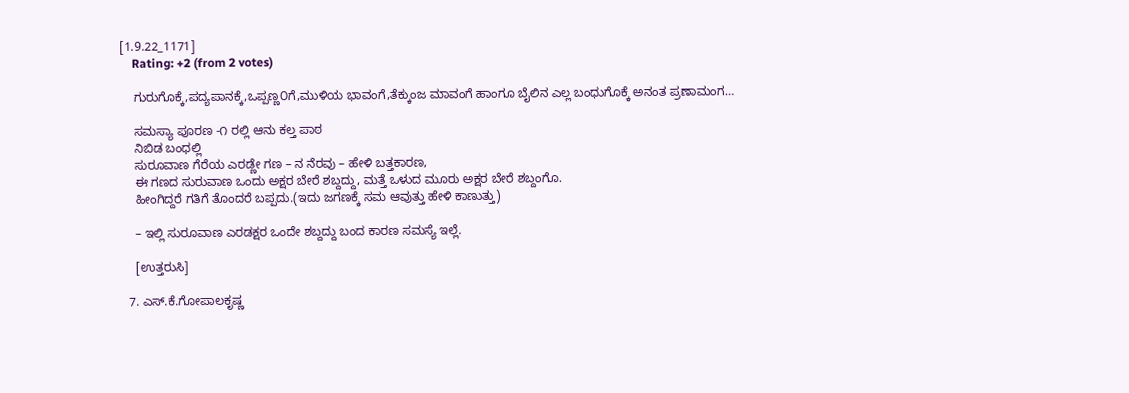[1.9.22_1171]
    Rating: +2 (from 2 votes)

    ಗುರುಗೊಕ್ಕೆ,ಪದ್ಯಪಾನಕ್ಕೆ,ಒಪ್ಪಣ್ಣ೦ಗೆ,ಮುಳಿಯ ಭಾವಂಗೆ,ತೆಕ್ಕುಂಜ ಮಾವಂಗೆ ಹಾಂಗೂ ಬೈಲಿನ ಎಲ್ಲ ಬಂಧುಗೊಕ್ಕೆ ಅನಂತ ಪ್ರಣಾಮಂಗ…

    ಸಮಸ್ಯಾ ಪೂರಣ -೧ ರಲ್ಲಿ ಆನು ಕಲ್ತ ಪಾಠ
    ನಿಬಿಡ ಬಂಧಲ್ಲಿ
    ಸುರೂವಾಣ ಗೆರೆಯ ಎರಡ್ಣೇ ಗಣ – ನ ನೆರವು – ಹೇಳಿ ಬತ್ತಕಾರಣ,
    ಈ ಗಣದ ಸುರುವಾಣ ಒಂದು ಅಕ್ಷರ ಬೇರೆ ಶಬ್ದದ್ದು, ಮತ್ತೆ ಒಳುದ ಮೂರು ಅಕ್ಷರ ಬೇರೆ ಶಬ್ದಂಗೊ.
    ಹೀಂಗಿದ್ದರೆ ಗತಿಗೆ ತೊಂದರೆ ಬಪ್ಪದು.(ಇದು ಜಗಣಕ್ಕೆ ಸಮ ಆವುತ್ತು ಹೇಳಿ ಕಾಣುತ್ತು)

    – ಇಲ್ಲಿ ಸುರೂವಾಣ ಎರಡಕ್ಷರ ಒಂದೇ ಶಬ್ದದ್ದು ಬಂದ ಕಾರಣ ಸಮಸ್ಯೆ ಇಲ್ಲೆ.

    [ಉತ್ತರುಸಿ]

  7. ಎಸ್.ಕೆ.ಗೋಪಾಲಕೃಷ್ಣ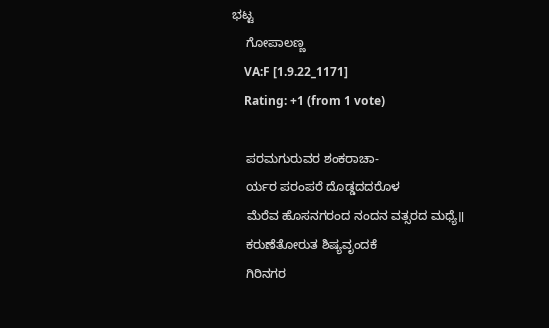ಭಟ್ಟ
    ಗೋಪಾಲಣ್ಣ
    VA:F [1.9.22_1171]
    Rating: +1 (from 1 vote)

    ಪರಮಗುರುವರ ಶಂಕರಾಚಾ-
    ರ್ಯರ ಪರಂಪರೆ ದೊಡ್ಡದದರೊಳ
    ಮೆರೆವ ಹೊಸನಗರಂದ ನಂದನ ವತ್ಸರದ ಮಧ್ಯೆ॥
    ಕರುಣೆತೋರುತ ಶಿಷ್ಯವೃಂದಕೆ
    ಗಿರಿನಗರ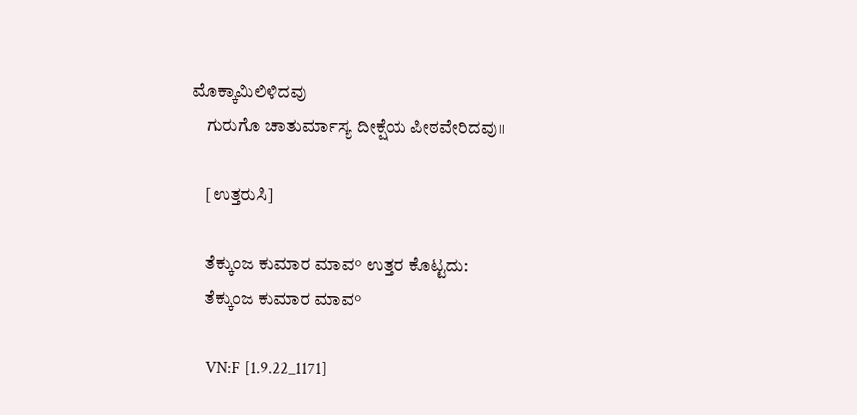ಮೊಕ್ಕಾಮಿಲಿಳಿದವು
    ಗುರುಗೊ ಚಾತುರ್ಮಾಸ್ಯ ದೀಕ್ಷೆಯ ಪೀಠವೇರಿದವು॥

    [ಉತ್ತರುಸಿ]

    ತೆಕ್ಕುಂಜ ಕುಮಾರ ಮಾವ° ಉತ್ತರ ಕೊಟ್ಟದು:
    ತೆಕ್ಕುಂಜ ಕುಮಾರ ಮಾವ°

    VN:F [1.9.22_1171]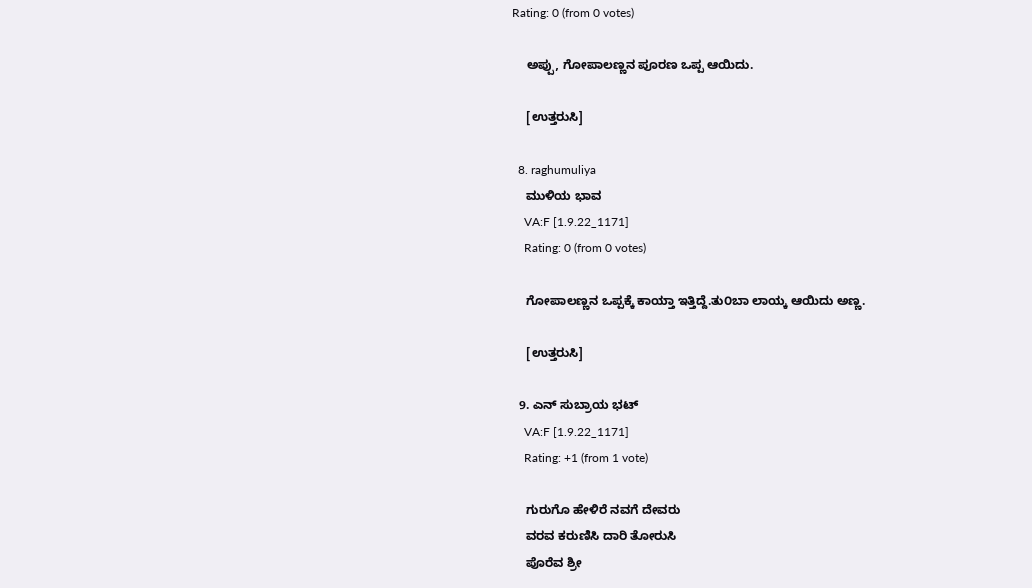Rating: 0 (from 0 votes)

    ಅಪ್ಪು, ಗೋಪಾಲಣ್ಣನ ಪೂರಣ ಒಪ್ಪ ಆಯಿದು.

    [ಉತ್ತರುಸಿ]

  8. raghumuliya
    ಮುಳಿಯ ಭಾವ
    VA:F [1.9.22_1171]
    Rating: 0 (from 0 votes)

    ಗೋಪಾಲಣ್ಣನ ಒಪ್ಪಕ್ಕೆ ಕಾಯ್ತಾ ಇತ್ತಿದ್ದೆ.ತು೦ಬಾ ಲಾಯ್ಕ ಆಯಿದು ಅಣ್ಣ.

    [ಉತ್ತರುಸಿ]

  9. ಎನ್ ಸುಬ್ರಾಯ ಭಟ್
    VA:F [1.9.22_1171]
    Rating: +1 (from 1 vote)

    ಗುರುಗೊ ಹೇಳಿರೆ ನವಗೆ ದೇವರು
    ವರವ ಕರುಣಿಸಿ ದಾರಿ ತೋರುಸಿ
    ಪೊರೆವ ಶ್ರೀ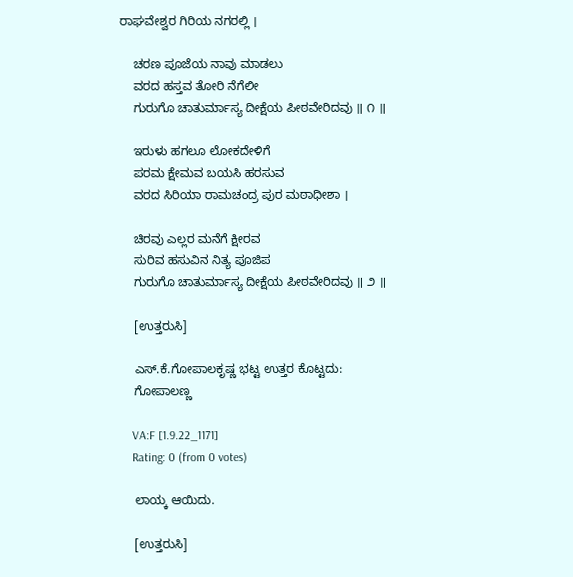ರಾಘವೇಶ್ವರ ಗಿರಿಯ ನಗರಲ್ಲಿ ।

    ಚರಣ ಪೂಜೆಯ ನಾವು ಮಾಡಲು
    ವರದ ಹಸ್ತವ ತೋರಿ ನೆಗೆಲೀ
    ಗುರುಗೊ ಚಾತುರ್ಮಾಸ್ಯ ದೀಕ್ಷೆಯ ಪೀಠವೇರಿದವು ॥ ೧ ॥

    ಇರುಳು ಹಗಲೂ ಲೋಕದೇಳಿಗೆ
    ಪರಮ ಕ್ಷೇಮವ ಬಯಸಿ ಹರಸುವ
    ವರದ ಸಿರಿಯಾ ರಾಮಚಂದ್ರ ಪುರ ಮಠಾಧೀಶಾ ।

    ಚಿರವು ಎಲ್ಲರ ಮನೆಗೆ ಕ್ಷೀರವ
    ಸುರಿವ ಹಸುವಿನ ನಿತ್ಯ ಪೂಜಿಪ
    ಗುರುಗೊ ಚಾತುರ್ಮಾಸ್ಯ ದೀಕ್ಷೆಯ ಪೀಠವೇರಿದವು ॥ ೨ ॥

    [ಉತ್ತರುಸಿ]

    ಎಸ್.ಕೆ.ಗೋಪಾಲಕೃಷ್ಣ ಭಟ್ಟ ಉತ್ತರ ಕೊಟ್ಟದು:
    ಗೋಪಾಲಣ್ಣ

    VA:F [1.9.22_1171]
    Rating: 0 (from 0 votes)

    ಲಾಯ್ಕ ಆಯಿದು.

    [ಉತ್ತರುಸಿ]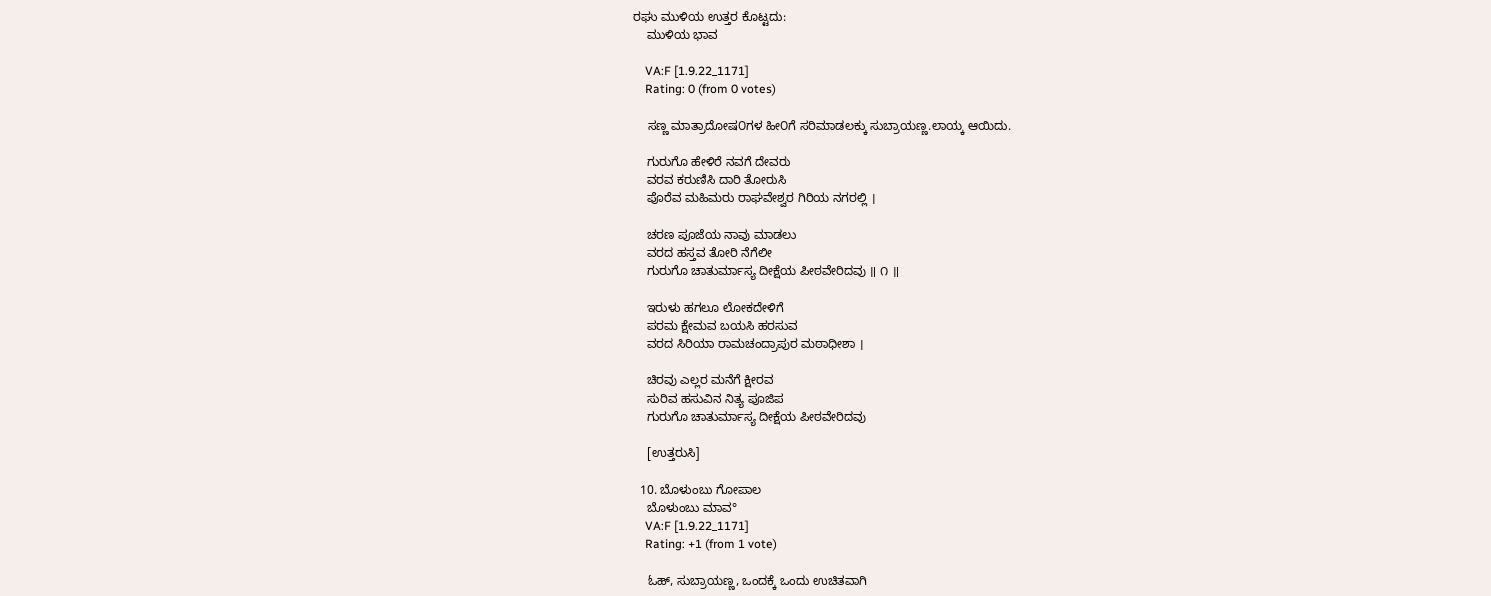ರಘು ಮುಳಿಯ ಉತ್ತರ ಕೊಟ್ಟದು:
    ಮುಳಿಯ ಭಾವ

    VA:F [1.9.22_1171]
    Rating: 0 (from 0 votes)

    ಸಣ್ಣ ಮಾತ್ರಾದೋಷ೦ಗಳ ಹೀ೦ಗೆ ಸರಿಮಾಡಲಕ್ಕು ಸುಬ್ರಾಯಣ್ಣ.ಲಾಯ್ಕ ಆಯಿದು.

    ಗುರುಗೊ ಹೇಳಿರೆ ನವಗೆ ದೇವರು
    ವರವ ಕರುಣಿಸಿ ದಾರಿ ತೋರುಸಿ
    ಪೊರೆವ ಮಹಿಮರು ರಾಘವೇಶ್ವರ ಗಿರಿಯ ನಗರಲ್ಲಿ ।

    ಚರಣ ಪೂಜೆಯ ನಾವು ಮಾಡಲು
    ವರದ ಹಸ್ತವ ತೋರಿ ನೆಗೆಲೀ
    ಗುರುಗೊ ಚಾತುರ್ಮಾಸ್ಯ ದೀಕ್ಷೆಯ ಪೀಠವೇರಿದವು ॥ ೧ ॥

    ಇರುಳು ಹಗಲೂ ಲೋಕದೇಳಿಗೆ
    ಪರಮ ಕ್ಷೇಮವ ಬಯಸಿ ಹರಸುವ
    ವರದ ಸಿರಿಯಾ ರಾಮಚಂದ್ರಾಪುರ ಮಠಾಧೀಶಾ ।

    ಚಿರವು ಎಲ್ಲರ ಮನೆಗೆ ಕ್ಷೀರವ
    ಸುರಿವ ಹಸುವಿನ ನಿತ್ಯ ಪೂಜಿಪ
    ಗುರುಗೊ ಚಾತುರ್ಮಾಸ್ಯ ದೀಕ್ಷೆಯ ಪೀಠವೇರಿದವು

    [ಉತ್ತರುಸಿ]

  10. ಬೊಳುಂಬು ಗೋಪಾಲ
    ಬೊಳುಂಬು ಮಾವ°
    VA:F [1.9.22_1171]
    Rating: +1 (from 1 vote)

    ಓಹ್, ಸುಬ್ರಾಯಣ್ಣ, ಒಂದಕ್ಕೆ ಒಂದು ಉಚಿತವಾಗಿ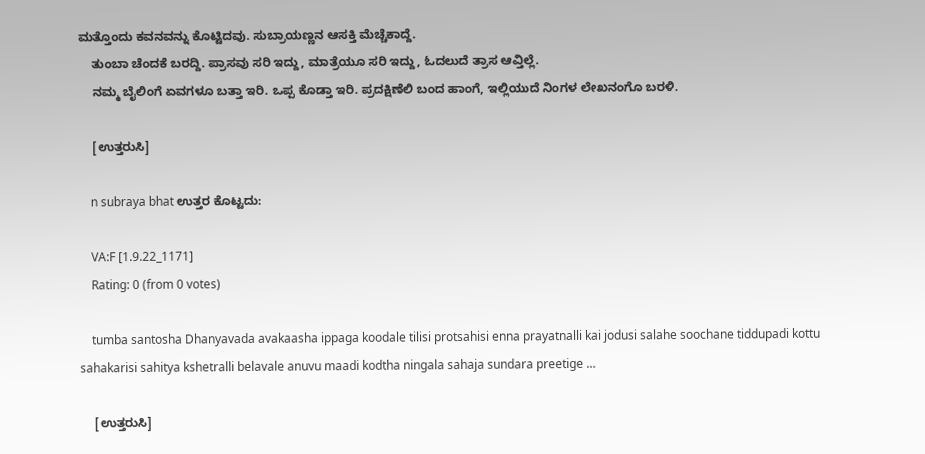ಮತ್ತೊಂದು ಕವನವನ್ನು ಕೊಟ್ಟಿದವು. ಸುಬ್ರಾಯಣ್ಣನ ಆಸಕ್ತಿ ಮೆಚ್ಚೆಕಾದ್ದೆ.
    ತುಂಬಾ ಚೆಂದಕೆ ಬರದ್ದಿ. ಪ್ರಾಸವು ಸರಿ ಇದ್ದು, ಮಾತ್ರೆಯೂ ಸರಿ ಇದ್ದು, ಓದಲುದೆ ತ್ರಾಸ ಆವ್ತಿಲ್ಲೆ.
    ನಮ್ಮ ಬೈಲಿಂಗೆ ಏವಗಳೂ ಬತ್ತಾ ಇರಿ. ಒಪ್ಪ ಕೊಡ್ತಾ ಇರಿ. ಪ್ರದಕ್ಷಿಣೆಲಿ ಬಂದ ಹಾಂಗೆ, ಇಲ್ಲಿಯುದೆ ನಿಂಗಳ ಲೇಖನಂಗೊ ಬರಳಿ.

    [ಉತ್ತರುಸಿ]

    n subraya bhat ಉತ್ತರ ಕೊಟ್ಟದು:

    VA:F [1.9.22_1171]
    Rating: 0 (from 0 votes)

    tumba santosha Dhanyavada avakaasha ippaga koodale tilisi protsahisi enna prayatnalli kai jodusi salahe soochane tiddupadi kottu sahakarisi sahitya kshetralli belavale anuvu maadi kodtha ningala sahaja sundara preetige …

    [ಉತ್ತರುಸಿ]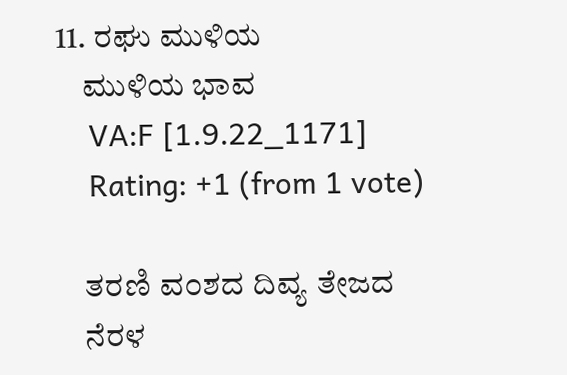11. ರಘು ಮುಳಿಯ
    ಮುಳಿಯ ಭಾವ
    VA:F [1.9.22_1171]
    Rating: +1 (from 1 vote)

    ತರಣಿ ವ೦ಶದ ದಿವ್ಯ ತೇಜದ
    ನೆರಳ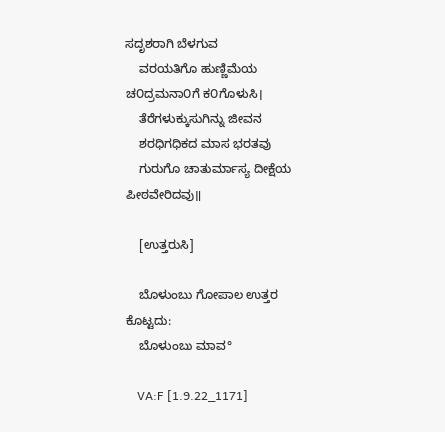ಸದೃಶರಾಗಿ ಬೆಳಗುವ
    ವರಯತಿಗೊ ಹುಣ್ಣಿಮೆಯ ಚ೦ದ್ರಮನಾ೦ಗೆ ಕ೦ಗೊಳುಸಿ।
    ತೆರೆಗಳುಕ್ಕುಸುಗಿನ್ನು ಜೀವನ
    ಶರಧಿಗಧಿಕದ ಮಾಸ ಭರತವು
    ಗುರುಗೊ ಚಾತುರ್ಮಾಸ್ಯ ದೀಕ್ಷೆಯ ಪೀಠವೇರಿದವು॥

    [ಉತ್ತರುಸಿ]

    ಬೊಳುಂಬು ಗೋಪಾಲ ಉತ್ತರ ಕೊಟ್ಟದು:
    ಬೊಳುಂಬು ಮಾವ°

    VA:F [1.9.22_1171]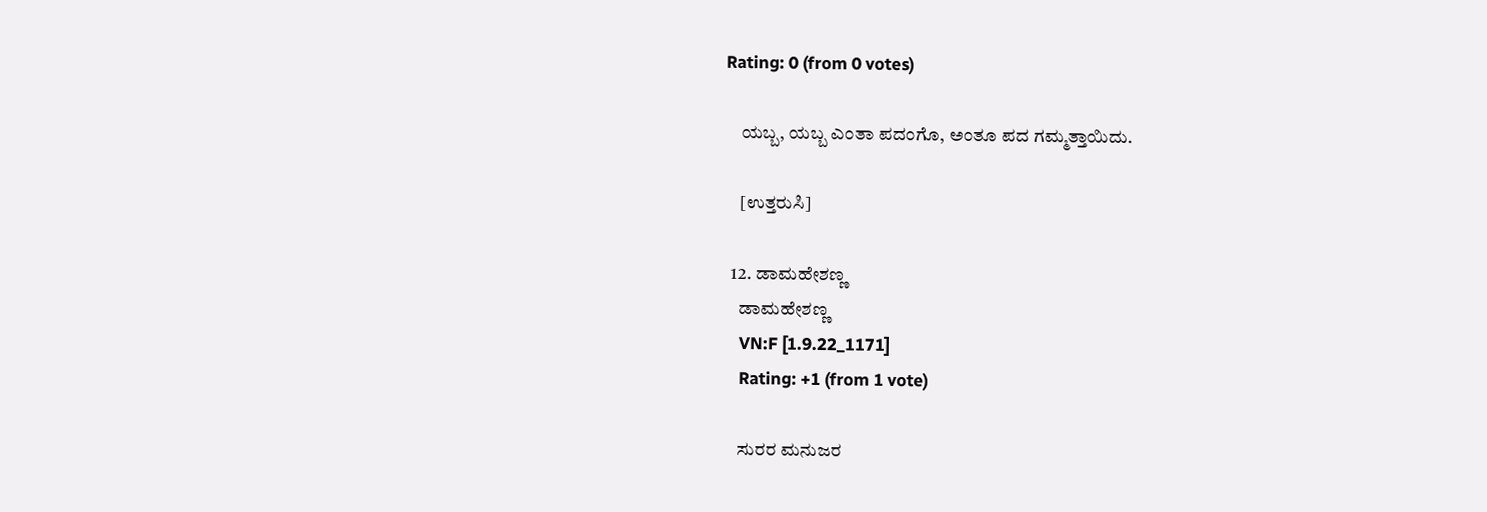Rating: 0 (from 0 votes)

    ಯಬ್ಬ, ಯಬ್ಬ ಎಂತಾ ಪದಂಗೊ, ಅಂತೂ ಪದ ಗಮ್ಮತ್ತಾಯಿದು.

    [ಉತ್ತರುಸಿ]

  12. ಡಾಮಹೇಶಣ್ಣ
    ಡಾಮಹೇಶಣ್ಣ
    VN:F [1.9.22_1171]
    Rating: +1 (from 1 vote)

    ಸುರರ ಮನುಜರ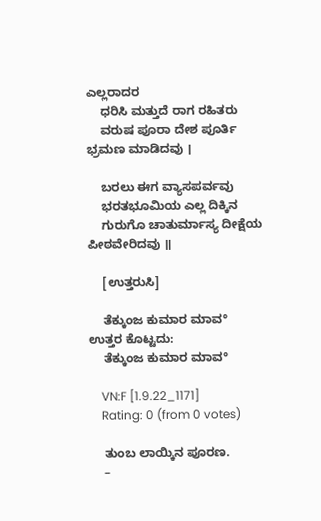ಎಲ್ಲರಾದರ
    ಧರಿಸಿ ಮತ್ತುದೆ ರಾಗ ರಹಿತರು
    ವರುಷ ಪೂರಾ ದೇಶ ಪೂರ್ತಿ ಭ್ರಮಣ ಮಾಡಿದವು ।

    ಬರಲು ಈಗ ವ್ಯಾಸಪರ್ವವು
    ಭರತಭೂಮಿಯ ಎಲ್ಲ ದಿಕ್ಕಿನ
    ಗುರುಗೊ ಚಾತುರ್ಮಾಸ್ಯ ದೀಕ್ಷೆಯ ಪೀಠವೇರಿದವು ॥

    [ಉತ್ತರುಸಿ]

    ತೆಕ್ಕುಂಜ ಕುಮಾರ ಮಾವ° ಉತ್ತರ ಕೊಟ್ಟದು:
    ತೆಕ್ಕುಂಜ ಕುಮಾರ ಮಾವ°

    VN:F [1.9.22_1171]
    Rating: 0 (from 0 votes)

    ತುಂಬ ಲಾಯ್ಕಿನ ಪೂರಣ.
    –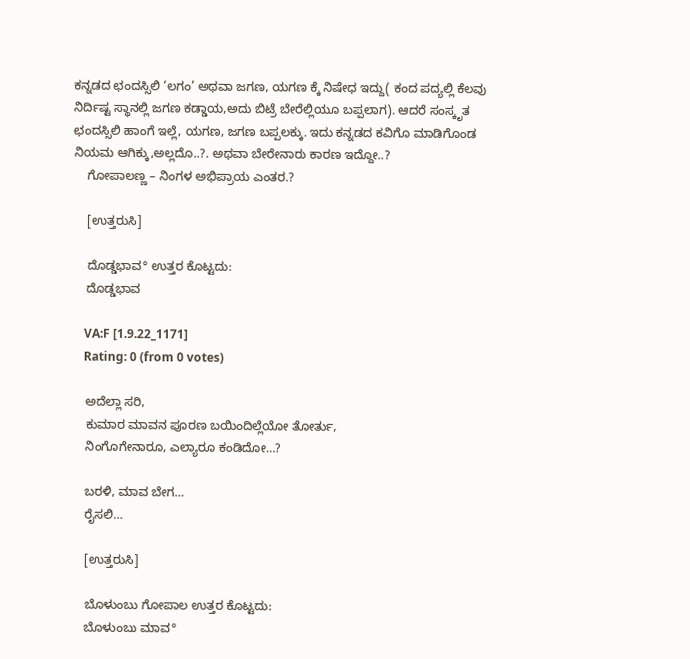ಕನ್ನಡದ ಛಂದಸ್ಸಿಲಿ ‘ಲಗಂ’ ಅಥವಾ ಜಗಣ, ಯಗಣ ಕ್ಕೆ ನಿಷೇಧ ಇದ್ದು( ಕಂದ ಪದ್ಯಲ್ಲಿ ಕೆಲವು ನಿರ್ದಿಷ್ಟ ಸ್ಥಾನಲ್ಲಿ ಜಗಣ ಕಡ್ಡಾಯ,ಅದು ಬಿಟ್ರೆ ಬೇರೆಲ್ಲಿಯೂ ಬಪ್ಪಲಾಗ). ಆದರೆ ಸಂಸ್ಕೃತ ಛಂದಸ್ಸಿಲಿ ಹಾಂಗೆ ಇಲ್ಲೆ, ಯಗಣ, ಜಗಣ ಬಪ್ಪಲಕ್ಕು. ಇದು ಕನ್ನಡದ ಕವಿಗೊ ಮಾಡಿಗೊಂಡ ನಿಯಮ ಆಗಿಕ್ಕು,ಅಲ್ಲದೊ..?. ಅಥವಾ ಬೇರೇನಾರು ಕಾರಣ ಇದ್ದೋ..?
    ಗೋಪಾಲಣ್ಣ – ನಿಂಗಳ ಅಭಿಪ್ರಾಯ ಎಂತರ.?

    [ಉತ್ತರುಸಿ]

    ದೊಡ್ಡಭಾವ° ಉತ್ತರ ಕೊಟ್ಟದು:
    ದೊಡ್ಡಭಾವ

    VA:F [1.9.22_1171]
    Rating: 0 (from 0 votes)

    ಅದೆಲ್ಲಾ ಸರಿ,
    ಕುಮಾರ ಮಾವನ ಪೂರಣ ಬಯಿಂದಿಲ್ಲೆಯೋ ತೋರ್ತು,
    ನಿಂಗೊಗೇನಾರೂ, ಎಲ್ಯಾರೂ ಕಂಡಿದೋ…?

    ಬರಳಿ, ಮಾವ ಬೇಗ…
    ರೈಸಲಿ…

    [ಉತ್ತರುಸಿ]

    ಬೊಳುಂಬು ಗೋಪಾಲ ಉತ್ತರ ಕೊಟ್ಟದು:
    ಬೊಳುಂಬು ಮಾವ°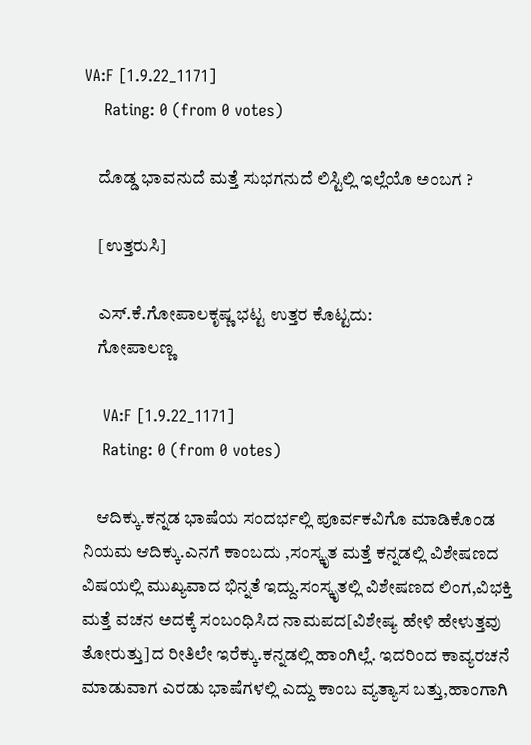VA:F [1.9.22_1171]
    Rating: 0 (from 0 votes)

    ದೊಡ್ಡ ಭಾವನುದೆ ಮತ್ತೆ ಸುಭಗನುದೆ ಲಿಸ್ಟಿಲ್ಲಿ ಇಲ್ಲೆಯೊ ಅಂಬಗ ?

    [ಉತ್ತರುಸಿ]

    ಎಸ್.ಕೆ.ಗೋಪಾಲಕೃಷ್ಣ ಭಟ್ಟ ಉತ್ತರ ಕೊಟ್ಟದು:
    ಗೋಪಾಲಣ್ಣ

    VA:F [1.9.22_1171]
    Rating: 0 (from 0 votes)

    ಆದಿಕ್ಕು.ಕನ್ನಡ ಭಾಷೆಯ ಸಂದರ್ಭಲ್ಲಿ ಪೂರ್ವಕವಿಗೊ ಮಾಡಿಕೊಂಡ ನಿಯಮ ಆದಿಕ್ಕು.ಎನಗೆ ಕಾಂಬದು ,ಸಂಸ್ಕೃತ ಮತ್ತೆ ಕನ್ನಡಲ್ಲಿ ವಿಶೇಷಣದ ವಿಷಯಲ್ಲಿ ಮುಖ್ಯವಾದ ಭಿನ್ನತೆ ಇದ್ದು.ಸಂಸ್ಕೃತಲ್ಲಿ ವಿಶೇಷಣದ ಲಿಂಗ,ವಿಭಕ್ತಿ ಮತ್ತೆ ವಚನ ಅದಕ್ಕೆ ಸಂಬಂಧಿಸಿದ ನಾಮಪದ[ವಿಶೇಷ್ಯ ಹೇಳಿ ಹೇಳುತ್ತವು ತೋರುತ್ತು]ದ ರೀತಿಲೇ ಇರೆಕ್ಕು.ಕನ್ನಡಲ್ಲಿ ಹಾಂಗಿಲ್ಲೆ. ಇದರಿಂದ ಕಾವ್ಯರಚನೆ ಮಾಡುವಾಗ ಎರಡು ಭಾಷೆಗಳಲ್ಲಿ ಎದ್ದು ಕಾಂಬ ವ್ಯತ್ಯಾಸ ಬತ್ತು,ಹಾಂಗಾಗಿ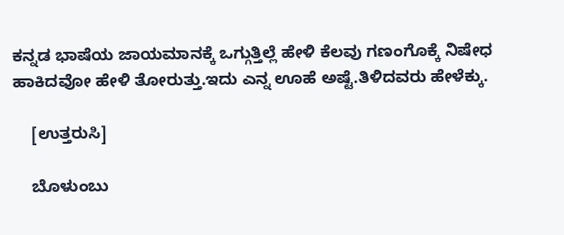ಕನ್ನಡ ಭಾಷೆಯ ಜಾಯಮಾನಕ್ಕೆ ಒಗ್ಗುತ್ತಿಲ್ಲೆ ಹೇಳಿ ಕೆಲವು ಗಣಂಗೊಕ್ಕೆ ನಿಷೇಧ ಹಾಕಿದವೋ ಹೇಳಿ ತೋರುತ್ತು.ಇದು ಎನ್ನ ಊಹೆ ಅಷ್ಟೆ.ತಿಳಿದವರು ಹೇಳೆಕ್ಕು.

    [ಉತ್ತರುಸಿ]

    ಬೊಳುಂಬು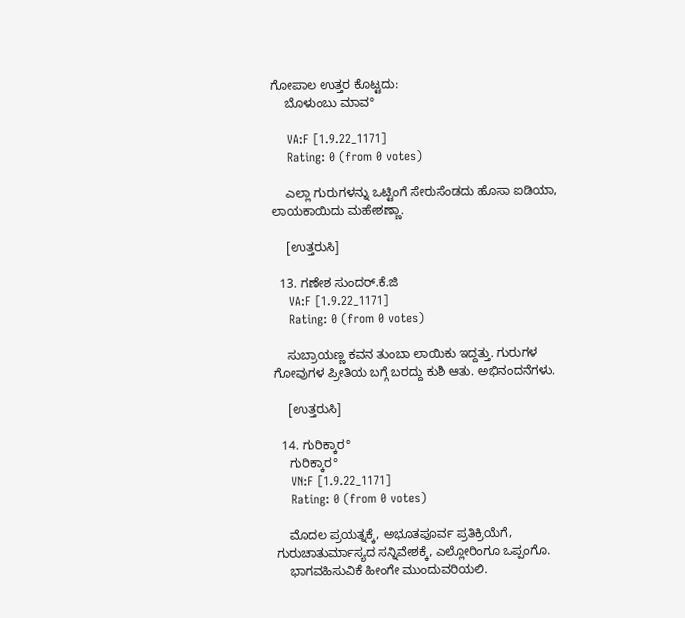ಗೋಪಾಲ ಉತ್ತರ ಕೊಟ್ಟದು:
    ಬೊಳುಂಬು ಮಾವ°

    VA:F [1.9.22_1171]
    Rating: 0 (from 0 votes)

    ಎಲ್ಲಾ ಗುರುಗಳನ್ನು ಒಟ್ಟಿಂಗೆ ಸೇರುಸೆಂಡದು ಹೊಸಾ ಐಡಿಯಾ, ಲಾಯಕಾಯಿದು ಮಹೇಶಣ್ಣಾ.

    [ಉತ್ತರುಸಿ]

  13. ಗಣೇಶ ಸುಂದರ್.ಕೆ.ಜಿ
    VA:F [1.9.22_1171]
    Rating: 0 (from 0 votes)

    ಸುಬ್ರಾಯಣ್ಣ ಕವನ ತುಂಬಾ ಲಾಯಿಕು ಇದ್ದತ್ತು. ಗುರುಗಳ ಗೋವುಗಳ ಪ್ರೀತಿಯ ಬಗ್ಗೆ ಬರದ್ದು ಕುಶಿ ಆತು. ಅಭಿನಂದನೆಗಳು.

    [ಉತ್ತರುಸಿ]

  14. ಗುರಿಕ್ಕಾರ°
    ಗುರಿಕ್ಕಾರ°
    VN:F [1.9.22_1171]
    Rating: 0 (from 0 votes)

    ಮೊದಲ ಪ್ರಯತ್ನಕ್ಕೆ, ಅಭೂತಪೂರ್ವ ಪ್ರತಿಕ್ರಿಯೆಗೆ, ಗುರುಚಾತುರ್ಮಾಸ್ಯದ ಸನ್ನಿವೇಶಕ್ಕೆ, ಎಲ್ಲೋರಿಂಗೂ ಒಪ್ಪಂಗೊ.
    ಭಾಗವಹಿಸುವಿಕೆ ಹೀಂಗೇ ಮುಂದುವರಿಯಲಿ.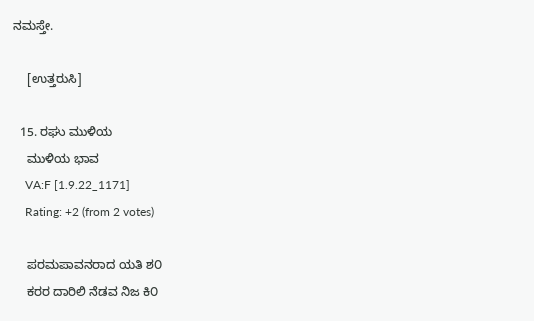ನಮಸ್ತೇ.

    [ಉತ್ತರುಸಿ]

  15. ರಘು ಮುಳಿಯ
    ಮುಳಿಯ ಭಾವ
    VA:F [1.9.22_1171]
    Rating: +2 (from 2 votes)

    ಪರಮಪಾವನರಾದ ಯತಿ ಶ೦
    ಕರರ ದಾರಿಲಿ ನೆಡವ ನಿಜ ಕಿ೦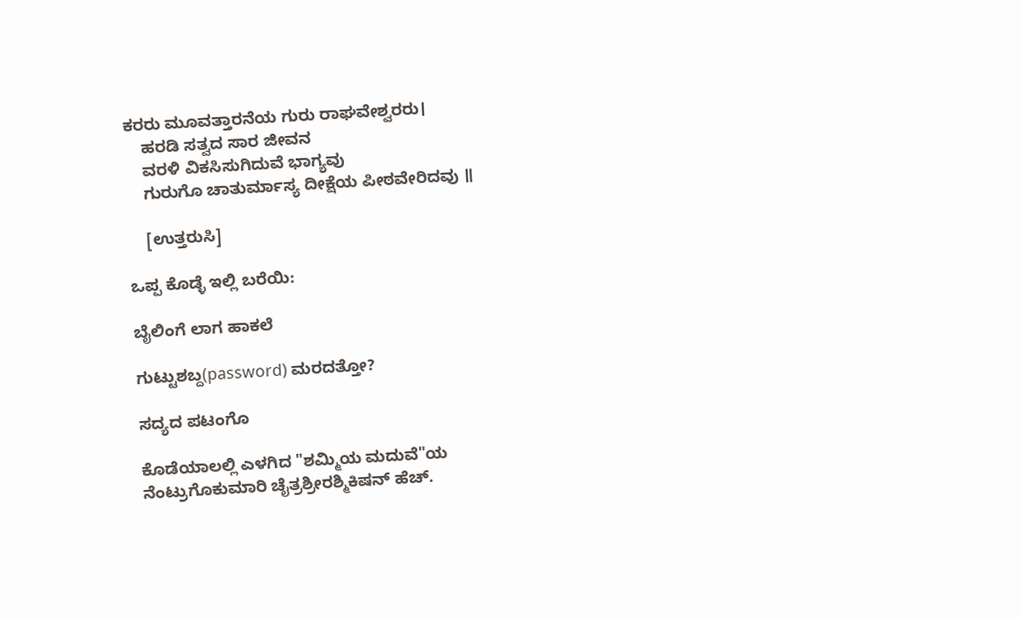ಕರರು ಮೂವತ್ತಾರನೆಯ ಗುರು ರಾಘವೇಶ್ವರರು।
    ಹರಡಿ ಸತ್ವದ ಸಾರ ಜೀವನ
    ವರಳಿ ವಿಕಸಿಸುಗಿದುವೆ ಭಾಗ್ಯವು
    ಗುರುಗೊ ಚಾತುರ್ಮಾಸ್ಯ ದೀಕ್ಷೆಯ ಪೀಠವೇರಿದವು ॥

    [ಉತ್ತರುಸಿ]

ಒಪ್ಪ ಕೊಡ್ಳೆ ಇಲ್ಲಿ ಬರೆಯಿ:

ಬೈಲಿಂಗೆ ಲಾಗ ಹಾಕಲೆ

ಗುಟ್ಟುಶಬ್ದ(password) ಮರದತ್ತೋ?

ಸದ್ಯದ ಪಟಂಗೊ

ಕೊಡೆಯಾಲಲ್ಲಿ ಎಳಗಿದ "ಶಮ್ಮಿಯ ಮದುವೆ"ಯ ನೆಂಟ್ರುಗೊಕುಮಾರಿ ಚೈತ್ರಶ್ರೀರಶ್ಮಿಕಿಷನ್ ಹೆಚ್.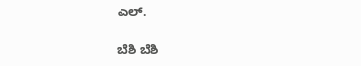ಎಲ್.

ಬೆಶಿ ಬೆಶಿ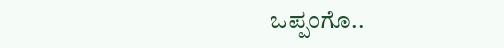ಒಪ್ಪಂಗೊ..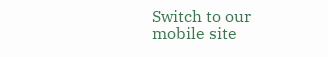Switch to our mobile site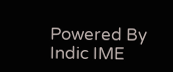Powered By Indic IME